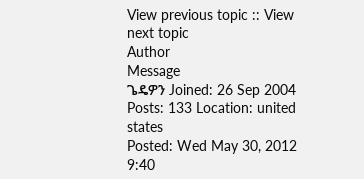View previous topic :: View next topic
Author
Message
ጌዴዎን Joined: 26 Sep 2004 Posts: 133 Location: united states
Posted: Wed May 30, 2012 9:40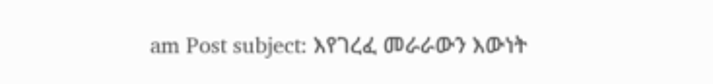am Post subject: እየገረፈ መራራውን እውነት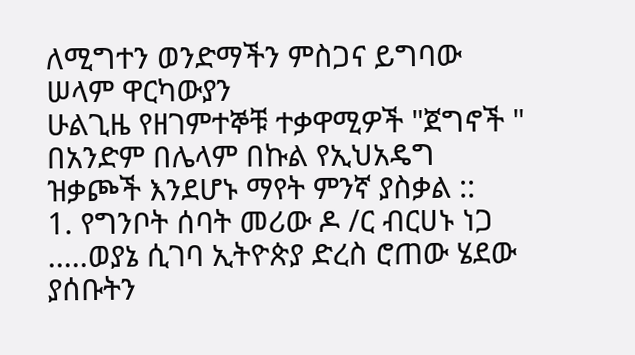ለሚግተን ወንድማችን ምስጋና ይግባው
ሠላም ዋርካውያን
ሁልጊዜ የዘገምተኞቹ ተቃዋሚዎች "ጀግኖች " በአንድም በሌላም በኩል የኢህአዴግ ዝቃጮች እንደሆኑ ማየት ምንኛ ያስቃል ::
1. የግንቦት ሰባት መሪው ዶ /ር ብርሀኑ ነጋ .....ወያኔ ሲገባ ኢትዮጵያ ድረስ ሮጠው ሄደው ያሰቡትን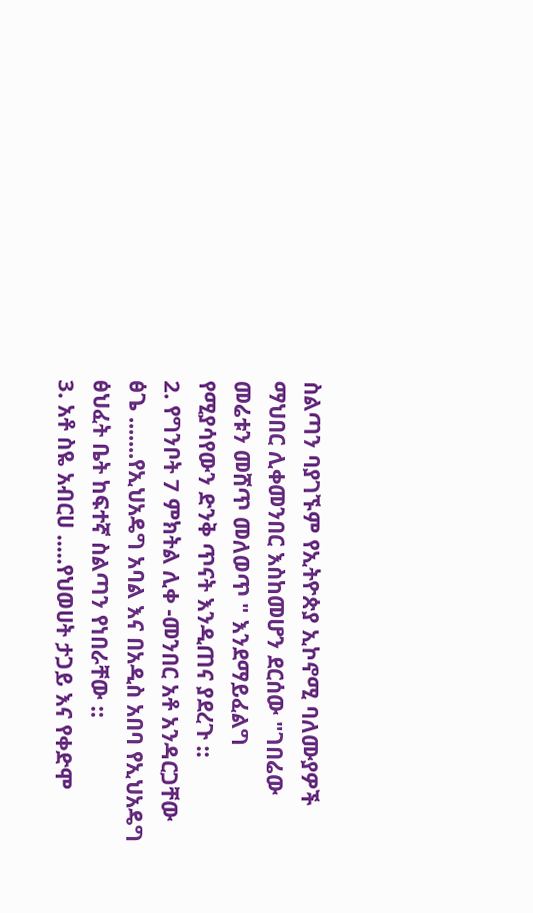ስልጣን ባያገኙም የኢትዮጵያ ኢኮኖሚ ባለሙያዎች ማህበር ሊቀመንበር እስከመሆን ደርሰው "ገበሬው መሬቱን መሸጥ መለወጥ " እንደማይፈልግ የሚያሳየውን ድንቅ ጥናት እንዲጠና ያደረጉ ::
2. የግንቦት 7 ምክትል ሊቀ -መንበር አቶ አንዳርጋቸው ፅጌ .......የኢህአዴግ አባል እና በአዲስ አበባ የኢህአዴግ ፅህፈት ቤት ከፍተኛ ስልጣን የነበራቸው ::
3. አቶ ስዬ አብርሀ .....የህወሀት ታጋይ እና የቀድሞ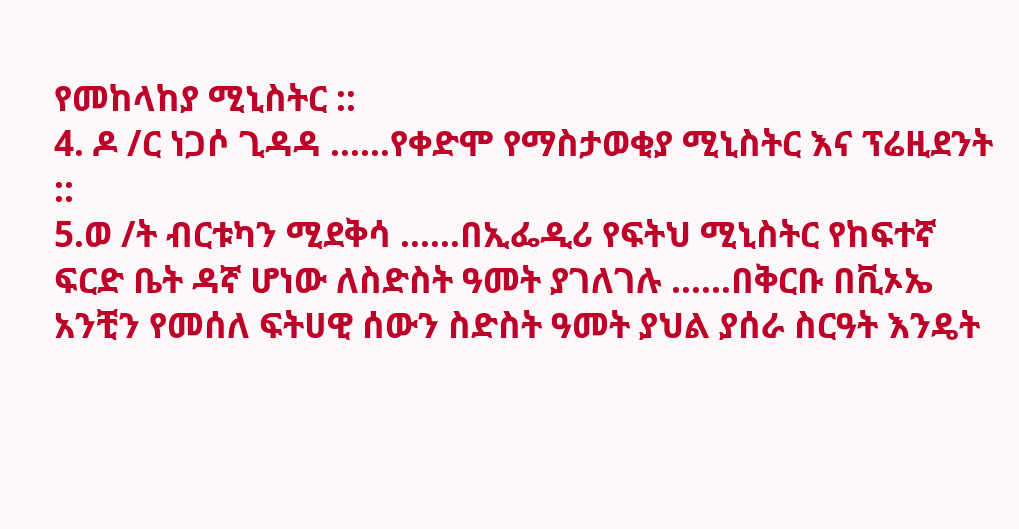የመከላከያ ሚኒስትር ::
4. ዶ /ር ነጋሶ ጊዳዳ ......የቀድሞ የማስታወቂያ ሚኒስትር እና ፕሬዚደንት ::
5.ወ /ት ብርቱካን ሚደቅሳ ......በኢፌዲሪ የፍትህ ሚኒስትር የከፍተኛ ፍርድ ቤት ዳኛ ሆነው ለስድስት ዓመት ያገለገሉ ......በቅርቡ በቪኦኤ አንቺን የመሰለ ፍትሀዊ ሰውን ስድስት ዓመት ያህል ያሰራ ስርዓት እንዴት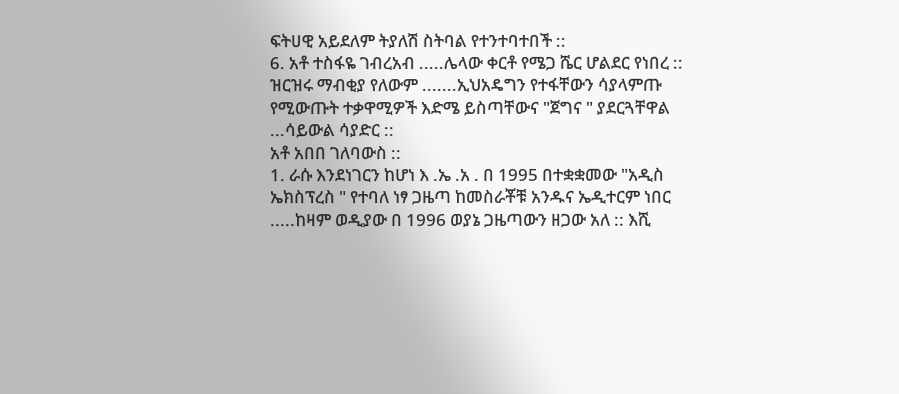ፍትሀዊ አይደለም ትያለሽ ስትባል የተንተባተበች ::
6. አቶ ተስፋዬ ገብረአብ .....ሌላው ቀርቶ የሜጋ ሼር ሆልደር የነበረ ::
ዝርዝሩ ማብቂያ የለውም .......ኢህአዴግን የተፋቸውን ሳያላምጡ የሚውጡት ተቃዋሚዎች እድሜ ይስጣቸውና "ጀግና " ያደርጓቸዋል ...ሳይውል ሳያድር ::
አቶ አበበ ገለባውስ ::
1. ራሱ እንደነገርን ከሆነ እ .ኤ .አ . በ 1995 በተቋቋመው "አዲስ ኤክስፕረስ " የተባለ ነፃ ጋዜጣ ከመስራቾቹ አንዱና ኤዲተርም ነበር .....ከዛም ወዲያው በ 1996 ወያኔ ጋዜጣውን ዘጋው አለ :: እሺ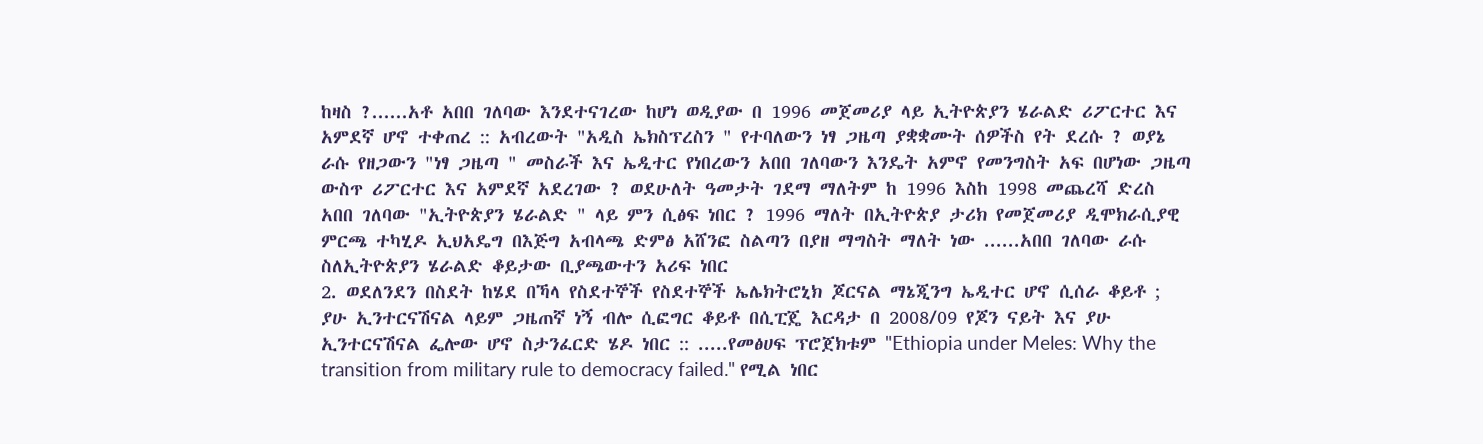ከዛስ ?......አቶ አበበ ገለባው እንደተናገረው ከሆነ ወዲያው በ 1996 መጀመሪያ ላይ ኢትዮጵያን ሄራልድ ሪፖርተር እና አምደኛ ሆኖ ተቀጠረ :: አብረውት "አዲስ ኤክስፕረስን " የተባለውን ነፃ ጋዜጣ ያቋቋሙት ሰዎችስ የት ደረሱ ? ወያኔ ራሱ የዘጋውን "ነፃ ጋዜጣ " መስራች እና ኤዲተር የነበረውን አበበ ገለባውን እንዴት አምኖ የመንግስት አፍ በሆነው ጋዜጣ ውስጥ ሪፖርተር እና አምደኛ አደረገው ? ወደሁለት ዓመታት ገደማ ማለትም ከ 1996 እስከ 1998 መጨረሻ ድረስ አበበ ገለባው "ኢትዮጵያን ሄራልድ " ላይ ምን ሲፅፍ ነበር ? 1996 ማለት በኢትዮጵያ ታሪክ የመጀመሪያ ዲሞክራሲያዊ ምርጫ ተካሂዶ ኢህአዴግ በእጅግ አብላጫ ድምፅ አሸንፎ ስልጣን በያዘ ማግስት ማለት ነው ......አበበ ገለባው ራሱ ስለኢትዮጵያን ሄራልድ ቆይታው ቢያጫውተን አሪፍ ነበር
2. ወደለንደን በስደት ከሄደ በኻላ የስደተኞች የስደተኞች ኤሌክትሮኒክ ጆርናል ማኔጂንግ ኤዲተር ሆኖ ሲሰራ ቆይቶ ; ያሁ ኢንተርናሽናል ላይም ጋዜጠኛ ነኝ ብሎ ሲፎግር ቆይቶ በሲፒጄ እርዳታ በ 2008/09 የጆን ናይት እና ያሁ ኢንተርናሽናል ፌሎው ሆኖ ስታንፈርድ ሄዶ ነበር :: .....የመፅሀፍ ፕሮጀክቱም "Ethiopia under Meles: Why the transition from military rule to democracy failed." የሚል ነበር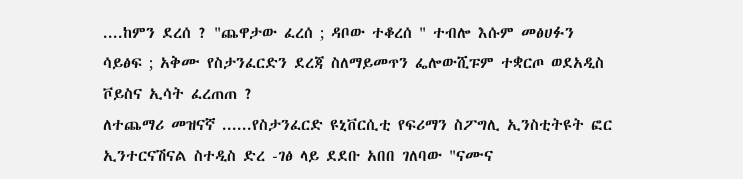....ከምን ደረሰ ? "ጨዋታው ፈረሰ ; ዳቦው ተቆረሰ " ተብሎ እሱም መፅሀፉን ሳይፅፍ ; አቅሙ የስታንፈርድን ደረጃ ስለማይመጥን ፌሎውሺፑም ተቋርጦ ወደአዲስ ቮይስና ኢሳት ፈረጠጠ ?
ለተጨማሪ መዝናኛ ......የስታንፈርድ ዩኒቨርሲቲ የፍሪማን ስፖግሊ ኢንስቲትዩት ፎር ኢንተርናሽናል ስተዲስ ድረ -ገፅ ላይ ደደቡ አበበ ገለባው "ናሙና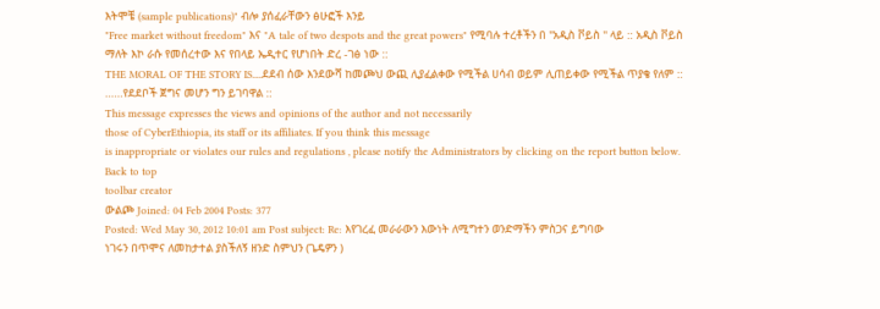እትሞቼ (sample publications)" ብሎ ያሰፈራቸውን ፅሁፎች እንይ
"Free market without freedom" እና "A tale of two despots and the great powers" የሚባሉ ተረቶችን በ "አዲስ ቮይስ " ላይ :: አዲስ ቮይስ ማለት እኮ ራሱ የመሰረተው እና የበላይ ኤዲተር የሆነበት ድረ -ገፅ ነው ::
THE MORAL OF THE STORY IS.....ደደብ ሰው እንደውሻ ከመጮህ ውጪ ሊያፈልቀው የሚችል ሀሳብ ወይም ሊጠይቀው የሚችል ጥያቄ የለም :: ......የደደቦች ጀግና መሆን ግን ይገባዋል ::
This message expresses the views and opinions of the author and not necessarily
those of CyberEthiopia, its staff or its affiliates. If you think this message
is inappropriate or violates our rules and regulations , please notify the Administrators by clicking on the report button below.
Back to top
toolbar creator
ውልጮ Joined: 04 Feb 2004 Posts: 377
Posted: Wed May 30, 2012 10:01 am Post subject: Re: እየገረፈ መራራውን እውነት ለሚግተን ወንድማችን ምስጋና ይግባው
ነገሩን በጥሞና ለመከታተል ያስችለኝ ዘንድ ስምህን (ጌዴዎን )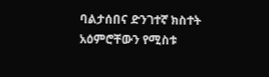ባልታሰበና ድንገተኛ ክስተት አዕምሮቸውን የሚስቱ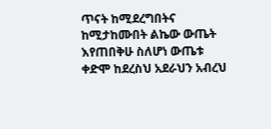ጥናት ከሚደረግበትና ከሚታከሙበት ልኬው ውጤት እየጠበቅሁ ስለሆነ ውጤቱ ቀድሞ ከደረስህ አደራህን አብረህ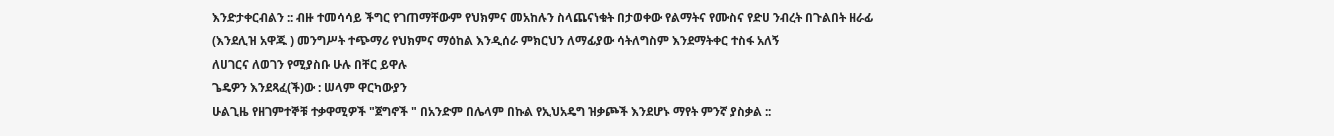እንድታቀርብልን :: ብዙ ተመሳሳይ ችግር የገጠማቸውም የህክምና መአከሉን ስላጨናነቁት በታወቀው የልማትና የሙስና የድሀ ንብረት በጉልበት ዘራፊ (እንደሊዝ አዋጁ ) መንግሥት ተጭማሪ የህክምና ማዕከል እንዲሰራ ምክርህን ለማፊያው ሳትለግስም እንደማትቀር ተስፋ አለኝ
ለሀገርና ለወገን የሚያስቡ ሁሉ በቸር ይዋሉ
ጌዴዎን እንደጻፈ(ች)ው : ሠላም ዋርካውያን
ሁልጊዜ የዘገምተኞቹ ተቃዋሚዎች "ጀግኖች " በአንድም በሌላም በኩል የኢህአዴግ ዝቃጮች እንደሆኑ ማየት ምንኛ ያስቃል ::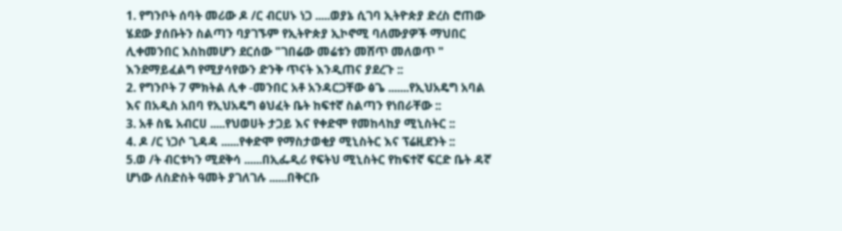1. የግንቦት ሰባት መሪው ዶ /ር ብርሀኑ ነጋ .....ወያኔ ሲገባ ኢትዮጵያ ድረስ ሮጠው ሄደው ያሰቡትን ስልጣን ባያገኙም የኢትዮጵያ ኢኮኖሚ ባለሙያዎች ማህበር ሊቀመንበር እስከመሆን ደርሰው "ገበሬው መሬቱን መሸጥ መለወጥ " እንደማይፈልግ የሚያሳየውን ድንቅ ጥናት እንዲጠና ያደረጉ ::
2. የግንቦት 7 ምክትል ሊቀ -መንበር አቶ አንዳርጋቸው ፅጌ .......የኢህአዴግ አባል እና በአዲስ አበባ የኢህአዴግ ፅህፈት ቤት ከፍተኛ ስልጣን የነበራቸው ::
3. አቶ ስዬ አብርሀ .....የህወሀት ታጋይ እና የቀድሞ የመከላከያ ሚኒስትር ::
4. ዶ /ር ነጋሶ ጊዳዳ ......የቀድሞ የማስታወቂያ ሚኒስትር እና ፕሬዚደንት ::
5.ወ /ት ብርቱካን ሚደቅሳ ......በኢፌዲሪ የፍትህ ሚኒስትር የከፍተኛ ፍርድ ቤት ዳኛ ሆነው ለስድስት ዓመት ያገለገሉ ......በቅርቡ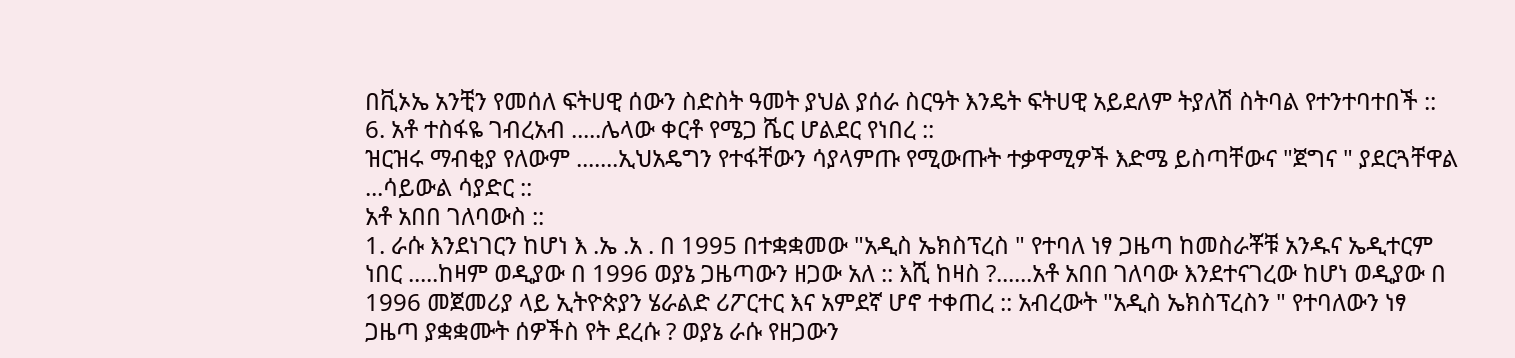በቪኦኤ አንቺን የመሰለ ፍትሀዊ ሰውን ስድስት ዓመት ያህል ያሰራ ስርዓት እንዴት ፍትሀዊ አይደለም ትያለሽ ስትባል የተንተባተበች ::
6. አቶ ተስፋዬ ገብረአብ .....ሌላው ቀርቶ የሜጋ ሼር ሆልደር የነበረ ::
ዝርዝሩ ማብቂያ የለውም .......ኢህአዴግን የተፋቸውን ሳያላምጡ የሚውጡት ተቃዋሚዎች እድሜ ይስጣቸውና "ጀግና " ያደርጓቸዋል ...ሳይውል ሳያድር ::
አቶ አበበ ገለባውስ ::
1. ራሱ እንደነገርን ከሆነ እ .ኤ .አ . በ 1995 በተቋቋመው "አዲስ ኤክስፕረስ " የተባለ ነፃ ጋዜጣ ከመስራቾቹ አንዱና ኤዲተርም ነበር .....ከዛም ወዲያው በ 1996 ወያኔ ጋዜጣውን ዘጋው አለ :: እሺ ከዛስ ?......አቶ አበበ ገለባው እንደተናገረው ከሆነ ወዲያው በ 1996 መጀመሪያ ላይ ኢትዮጵያን ሄራልድ ሪፖርተር እና አምደኛ ሆኖ ተቀጠረ :: አብረውት "አዲስ ኤክስፕረስን " የተባለውን ነፃ ጋዜጣ ያቋቋሙት ሰዎችስ የት ደረሱ ? ወያኔ ራሱ የዘጋውን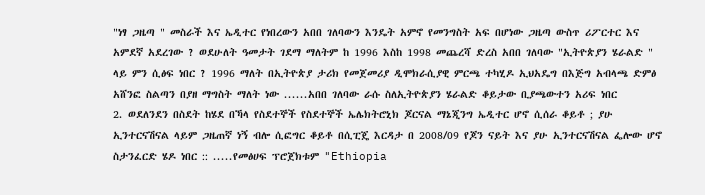"ነፃ ጋዜጣ " መስራች እና ኤዲተር የነበረውን አበበ ገለባውን እንዴት አምኖ የመንግስት አፍ በሆነው ጋዜጣ ውስጥ ሪፖርተር እና አምደኛ አደረገው ? ወደሁለት ዓመታት ገደማ ማለትም ከ 1996 እስከ 1998 መጨረሻ ድረስ አበበ ገለባው "ኢትዮጵያን ሄራልድ " ላይ ምን ሲፅፍ ነበር ? 1996 ማለት በኢትዮጵያ ታሪክ የመጀመሪያ ዲሞክራሲያዊ ምርጫ ተካሂዶ ኢህአዴግ በእጅግ አብላጫ ድምፅ አሸንፎ ስልጣን በያዘ ማግስት ማለት ነው ......አበበ ገለባው ራሱ ስለኢትዮጵያን ሄራልድ ቆይታው ቢያጫውተን አሪፍ ነበር
2. ወደለንደን በስደት ከሄደ በኻላ የስደተኞች የስደተኞች ኤሌክትሮኒክ ጆርናል ማኔጂንግ ኤዲተር ሆኖ ሲሰራ ቆይቶ ; ያሁ ኢንተርናሽናል ላይም ጋዜጠኛ ነኝ ብሎ ሲፎግር ቆይቶ በሲፒጄ እርዳታ በ 2008/09 የጆን ናይት እና ያሁ ኢንተርናሽናል ፌሎው ሆኖ ስታንፈርድ ሄዶ ነበር :: .....የመፅሀፍ ፕሮጀክቱም "Ethiopia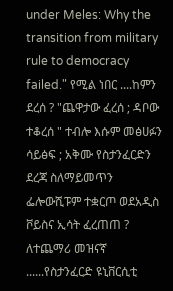under Meles: Why the transition from military rule to democracy failed." የሚል ነበር ....ከምን ደረሰ ? "ጨዋታው ፈረሰ ; ዳቦው ተቆረሰ " ተብሎ እሱም መፅሀፉን ሳይፅፍ ; አቅሙ የስታንፈርድን ደረጃ ስለማይመጥን ፌሎውሺፑም ተቋርጦ ወደአዲስ ቮይስና ኢሳት ፈረጠጠ ?
ለተጨማሪ መዝናኛ ......የስታንፈርድ ዩኒቨርሲቲ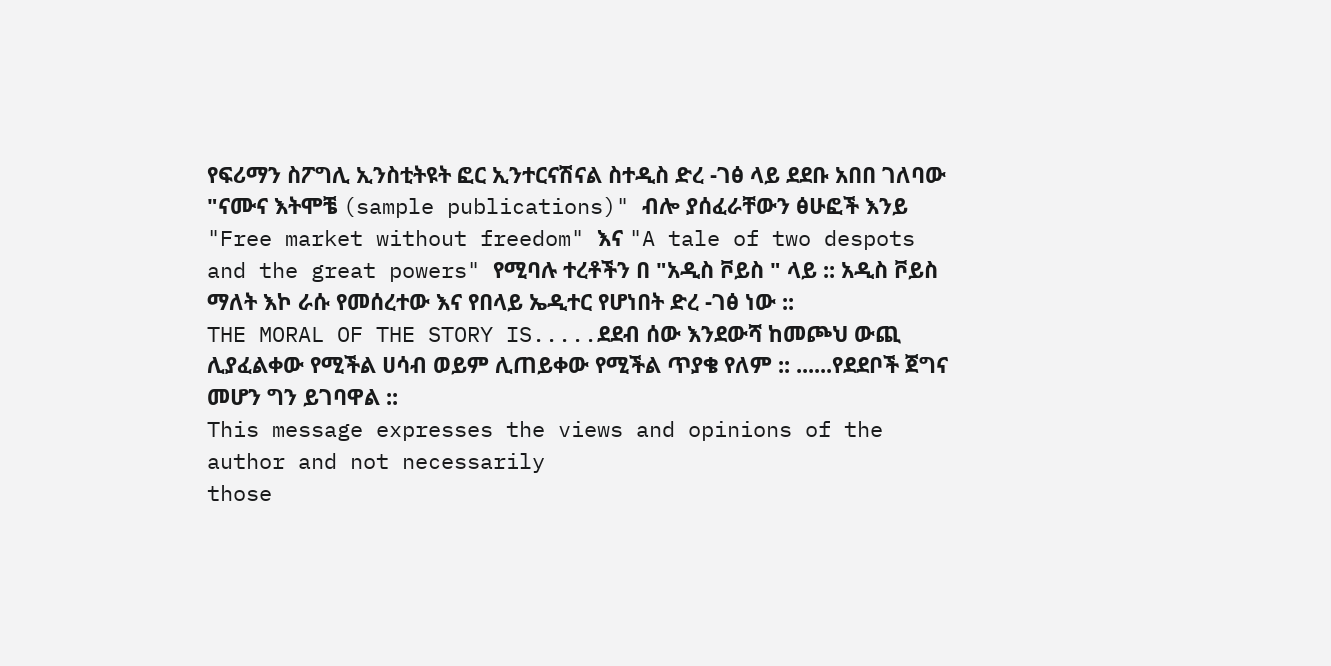የፍሪማን ስፖግሊ ኢንስቲትዩት ፎር ኢንተርናሽናል ስተዲስ ድረ -ገፅ ላይ ደደቡ አበበ ገለባው "ናሙና እትሞቼ (sample publications)" ብሎ ያሰፈራቸውን ፅሁፎች እንይ
"Free market without freedom" እና "A tale of two despots and the great powers" የሚባሉ ተረቶችን በ "አዲስ ቮይስ " ላይ :: አዲስ ቮይስ ማለት እኮ ራሱ የመሰረተው እና የበላይ ኤዲተር የሆነበት ድረ -ገፅ ነው ::
THE MORAL OF THE STORY IS.....ደደብ ሰው እንደውሻ ከመጮህ ውጪ ሊያፈልቀው የሚችል ሀሳብ ወይም ሊጠይቀው የሚችል ጥያቄ የለም :: ......የደደቦች ጀግና መሆን ግን ይገባዋል ::
This message expresses the views and opinions of the author and not necessarily
those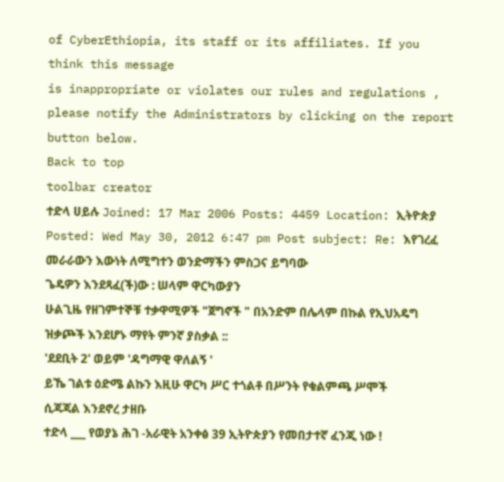of CyberEthiopia, its staff or its affiliates. If you think this message
is inappropriate or violates our rules and regulations , please notify the Administrators by clicking on the report button below.
Back to top
toolbar creator
ተድላ ሀይሉ Joined: 17 Mar 2006 Posts: 4459 Location: ኢትዮጵያ
Posted: Wed May 30, 2012 6:47 pm Post subject: Re: እየገረፈ መራራውን እውነት ለሚግተን ወንድማችን ምስጋና ይግባው
ጌዴዎን እንደጻፈ(ች)ው : ሠላም ዋርካውያን
ሁልጊዜ የዘገምተኞቹ ተቃዋሚዎች "ጀግኖች " በአንድም በሌላም በኩል የኢህአዴግ ዝቃጮች እንደሆኑ ማየት ምንኛ ያስቃል ::
'ደደቢት 2' ወይም 'ዳግማዊ ዋለልኝ '
ይኼ ገልቱ ዕድሜ ልኩን እዚሁ ዋርካ ሥር ተጎልቶ በሥንት የቁልምጫ ሥሞች ሲጃጃል እንደኖረ ታዘቡ
ተድላ ___ የወያኔ ሕገ -አራዊት አንቀፅ 39 ኢትዮጵያን የመበታተኛ ፈንጂ ነው !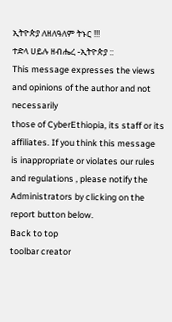ኢትዮጵያ ለዘለዓለም ትኑር !!!
ተድላ ሀይሉ ዘብሔረ -ኢትዮጵያ ::
This message expresses the views and opinions of the author and not necessarily
those of CyberEthiopia, its staff or its affiliates. If you think this message
is inappropriate or violates our rules and regulations , please notify the Administrators by clicking on the report button below.
Back to top
toolbar creator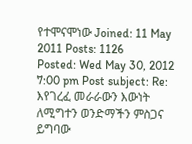የተሞናሞነው Joined: 11 May 2011 Posts: 1126
Posted: Wed May 30, 2012 7:00 pm Post subject: Re: እየገረፈ መራራውን እውነት ለሚግተን ወንድማችን ምስጋና ይግባው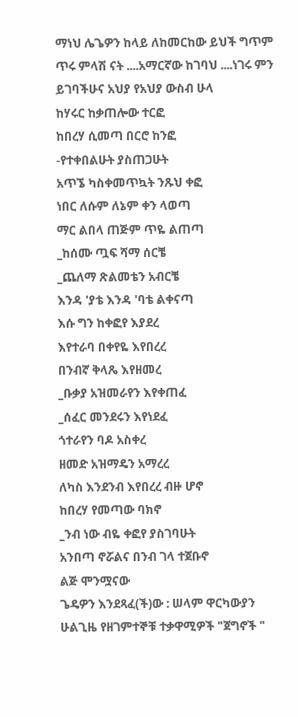ማነህ ሌጌዎን ከላይ ለከመርከው ይህች ግጥም ጥሩ ምላሽ ናት ....አማርኛው ከገባህ ....ነገሩ ምን ይገባችሁና አህያ የአህያ ውስብ ሁላ
ከሃሩር ከቃጠሎው ተርፎ
ከበረሃ ሲመጣ በርሮ ከንፎ
-የተቀበልሁት ያስጠጋሁት
አጥኜ ካስቀመጥኳት ንጹህ ቀፎ
ነበር ለሱም ለኔም ቀን ላወጣ
ማር ልበላ ጠጅም ጥዬ ልጠጣ
_ከሰሙ ጧፍ ሻማ ሰርቼ
_ጨለማ ጽልመቴን አብርቼ
እንዳ 'ያቴ እንዳ 'ባቴ ልቀናጣ
እሱ ግን ከቀፎየ እያደረ
እየተራባ በቀየዬ እየበረረ
በንብኛ ቅላጼ እየዘመረ
_ቡቃያ አዝመራየን እየቀጠፈ
_ሰፈር መንደሩን እየነደፈ
ጎተራየን ባዶ አስቀረ
ዘመድ አዝማዴን አማረረ
ለካስ እንደንብ እየበረረ ብዙ ሆኖ
ከበረሃ የመጣው ባክኖ
_ንብ ነው ብዬ ቀፎየ ያስገባሁት
አንበጣ ኖሯልና በንብ ገላ ተጀቡኖ
ልጅ ሞንሟናው
ጌዴዎን እንደጻፈ(ች)ው : ሠላም ዋርካውያን
ሁልጊዜ የዘገምተኞቹ ተቃዋሚዎች "ጀግኖች "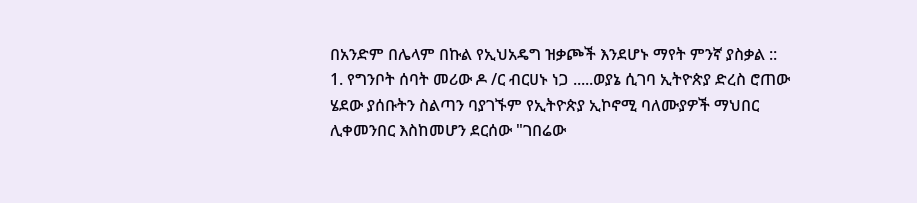በአንድም በሌላም በኩል የኢህአዴግ ዝቃጮች እንደሆኑ ማየት ምንኛ ያስቃል ::
1. የግንቦት ሰባት መሪው ዶ /ር ብርሀኑ ነጋ .....ወያኔ ሲገባ ኢትዮጵያ ድረስ ሮጠው ሄደው ያሰቡትን ስልጣን ባያገኙም የኢትዮጵያ ኢኮኖሚ ባለሙያዎች ማህበር ሊቀመንበር እስከመሆን ደርሰው "ገበሬው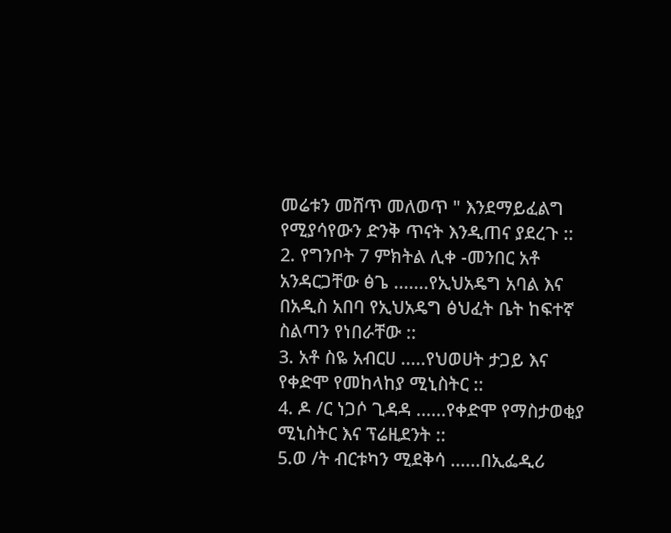መሬቱን መሸጥ መለወጥ " እንደማይፈልግ የሚያሳየውን ድንቅ ጥናት እንዲጠና ያደረጉ ::
2. የግንቦት 7 ምክትል ሊቀ -መንበር አቶ አንዳርጋቸው ፅጌ .......የኢህአዴግ አባል እና በአዲስ አበባ የኢህአዴግ ፅህፈት ቤት ከፍተኛ ስልጣን የነበራቸው ::
3. አቶ ስዬ አብርሀ .....የህወሀት ታጋይ እና የቀድሞ የመከላከያ ሚኒስትር ::
4. ዶ /ር ነጋሶ ጊዳዳ ......የቀድሞ የማስታወቂያ ሚኒስትር እና ፕሬዚደንት ::
5.ወ /ት ብርቱካን ሚደቅሳ ......በኢፌዲሪ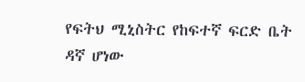የፍትህ ሚኒስትር የከፍተኛ ፍርድ ቤት ዳኛ ሆነው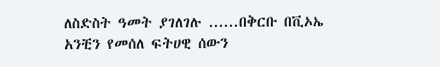ለስድስት ዓመት ያገለገሉ ......በቅርቡ በቪኦኤ አንቺን የመሰለ ፍትሀዊ ሰውን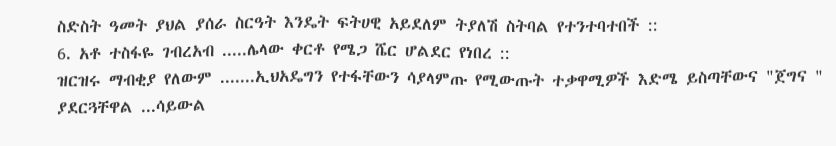ስድስት ዓመት ያህል ያሰራ ስርዓት እንዴት ፍትሀዊ አይደለም ትያለሽ ስትባል የተንተባተበች ::
6. አቶ ተስፋዬ ገብረአብ .....ሌላው ቀርቶ የሜጋ ሼር ሆልደር የነበረ ::
ዝርዝሩ ማብቂያ የለውም .......ኢህአዴግን የተፋቸውን ሳያላምጡ የሚውጡት ተቃዋሚዎች እድሜ ይስጣቸውና "ጀግና " ያደርጓቸዋል ...ሳይውል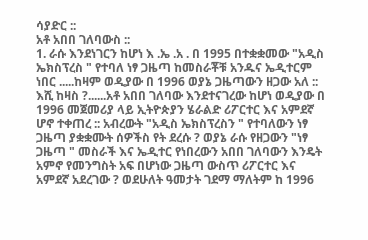ሳያድር ::
አቶ አበበ ገለባውስ ::
1. ራሱ እንደነገርን ከሆነ እ .ኤ .አ . በ 1995 በተቋቋመው "አዲስ ኤክስፕረስ " የተባለ ነፃ ጋዜጣ ከመስራቾቹ አንዱና ኤዲተርም ነበር .....ከዛም ወዲያው በ 1996 ወያኔ ጋዜጣውን ዘጋው አለ :: እሺ ከዛስ ?......አቶ አበበ ገለባው እንደተናገረው ከሆነ ወዲያው በ 1996 መጀመሪያ ላይ ኢትዮጵያን ሄራልድ ሪፖርተር እና አምደኛ ሆኖ ተቀጠረ :: አብረውት "አዲስ ኤክስፕረስን " የተባለውን ነፃ ጋዜጣ ያቋቋሙት ሰዎችስ የት ደረሱ ? ወያኔ ራሱ የዘጋውን "ነፃ ጋዜጣ " መስራች እና ኤዲተር የነበረውን አበበ ገለባውን እንዴት አምኖ የመንግስት አፍ በሆነው ጋዜጣ ውስጥ ሪፖርተር እና አምደኛ አደረገው ? ወደሁለት ዓመታት ገደማ ማለትም ከ 1996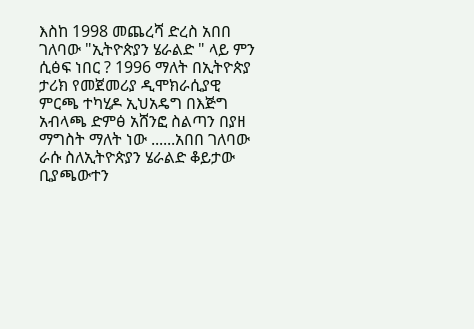እስከ 1998 መጨረሻ ድረስ አበበ ገለባው "ኢትዮጵያን ሄራልድ " ላይ ምን ሲፅፍ ነበር ? 1996 ማለት በኢትዮጵያ ታሪክ የመጀመሪያ ዲሞክራሲያዊ ምርጫ ተካሂዶ ኢህአዴግ በእጅግ አብላጫ ድምፅ አሸንፎ ስልጣን በያዘ ማግስት ማለት ነው ......አበበ ገለባው ራሱ ስለኢትዮጵያን ሄራልድ ቆይታው ቢያጫውተን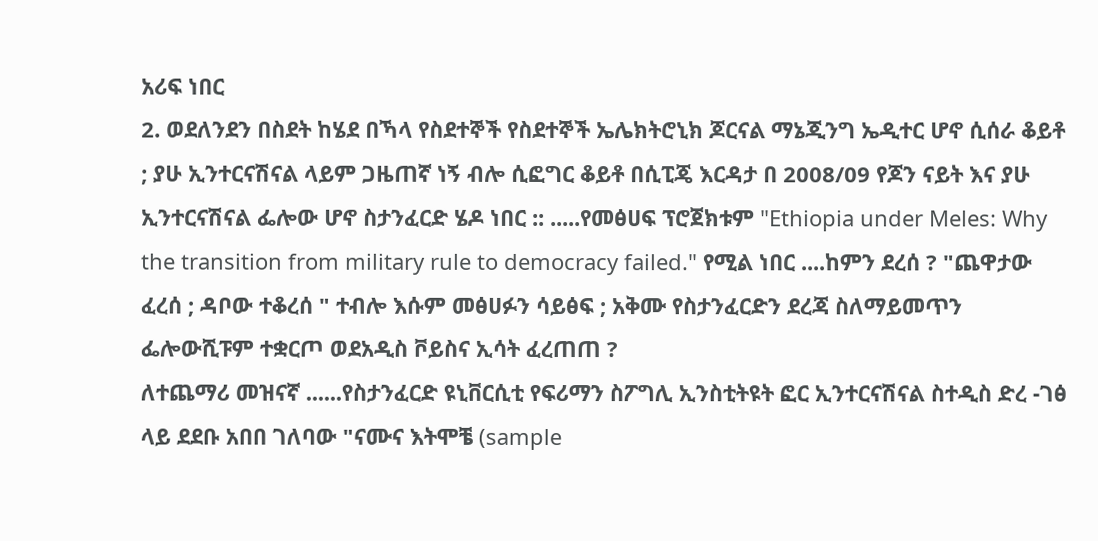አሪፍ ነበር
2. ወደለንደን በስደት ከሄደ በኻላ የስደተኞች የስደተኞች ኤሌክትሮኒክ ጆርናል ማኔጂንግ ኤዲተር ሆኖ ሲሰራ ቆይቶ ; ያሁ ኢንተርናሽናል ላይም ጋዜጠኛ ነኝ ብሎ ሲፎግር ቆይቶ በሲፒጄ እርዳታ በ 2008/09 የጆን ናይት እና ያሁ ኢንተርናሽናል ፌሎው ሆኖ ስታንፈርድ ሄዶ ነበር :: .....የመፅሀፍ ፕሮጀክቱም "Ethiopia under Meles: Why the transition from military rule to democracy failed." የሚል ነበር ....ከምን ደረሰ ? "ጨዋታው ፈረሰ ; ዳቦው ተቆረሰ " ተብሎ እሱም መፅሀፉን ሳይፅፍ ; አቅሙ የስታንፈርድን ደረጃ ስለማይመጥን ፌሎውሺፑም ተቋርጦ ወደአዲስ ቮይስና ኢሳት ፈረጠጠ ?
ለተጨማሪ መዝናኛ ......የስታንፈርድ ዩኒቨርሲቲ የፍሪማን ስፖግሊ ኢንስቲትዩት ፎር ኢንተርናሽናል ስተዲስ ድረ -ገፅ ላይ ደደቡ አበበ ገለባው "ናሙና እትሞቼ (sample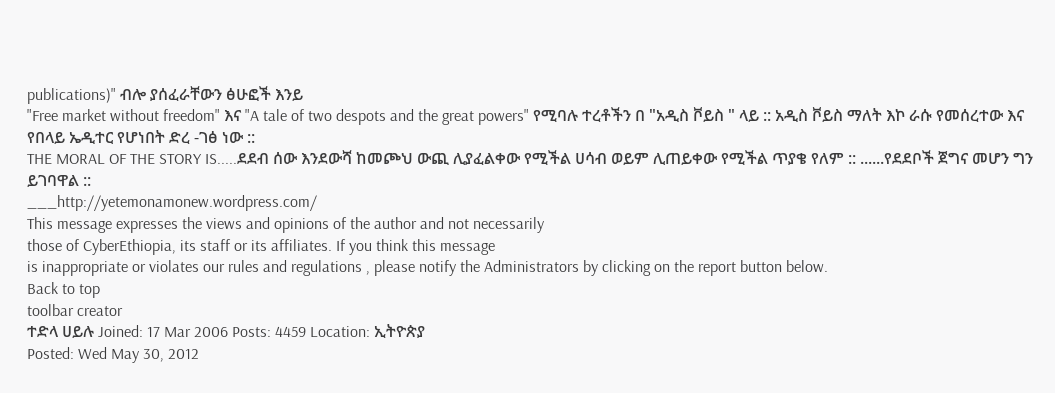publications)" ብሎ ያሰፈራቸውን ፅሁፎች እንይ
"Free market without freedom" እና "A tale of two despots and the great powers" የሚባሉ ተረቶችን በ "አዲስ ቮይስ " ላይ :: አዲስ ቮይስ ማለት እኮ ራሱ የመሰረተው እና የበላይ ኤዲተር የሆነበት ድረ -ገፅ ነው ::
THE MORAL OF THE STORY IS.....ደደብ ሰው እንደውሻ ከመጮህ ውጪ ሊያፈልቀው የሚችል ሀሳብ ወይም ሊጠይቀው የሚችል ጥያቄ የለም :: ......የደደቦች ጀግና መሆን ግን ይገባዋል ::
___http://yetemonamonew.wordpress.com/
This message expresses the views and opinions of the author and not necessarily
those of CyberEthiopia, its staff or its affiliates. If you think this message
is inappropriate or violates our rules and regulations , please notify the Administrators by clicking on the report button below.
Back to top
toolbar creator
ተድላ ሀይሉ Joined: 17 Mar 2006 Posts: 4459 Location: ኢትዮጵያ
Posted: Wed May 30, 2012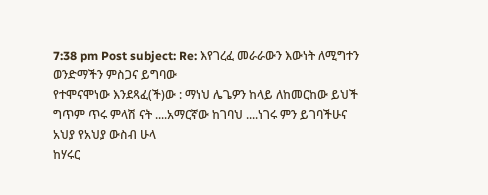7:38 pm Post subject: Re: እየገረፈ መራራውን እውነት ለሚግተን ወንድማችን ምስጋና ይግባው
የተሞናሞነው እንደጻፈ(ች)ው : ማነህ ሌጌዎን ከላይ ለከመርከው ይህች ግጥም ጥሩ ምላሽ ናት ....አማርኛው ከገባህ ....ነገሩ ምን ይገባችሁና አህያ የአህያ ውስብ ሁላ
ከሃሩር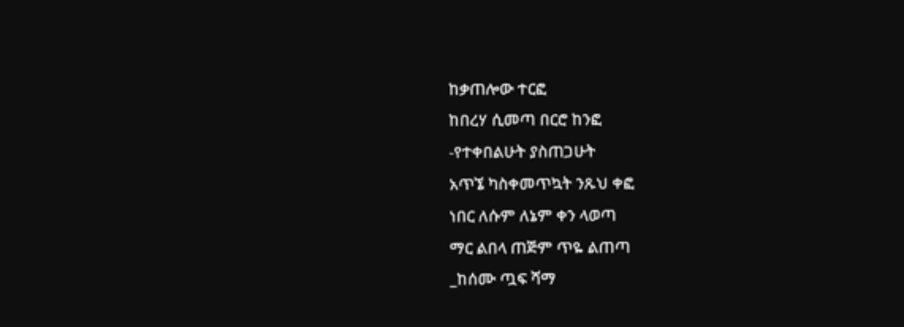ከቃጠሎው ተርፎ
ከበረሃ ሲመጣ በርሮ ከንፎ
-የተቀበልሁት ያስጠጋሁት
አጥኜ ካስቀመጥኳት ንጹህ ቀፎ
ነበር ለሱም ለኔም ቀን ላወጣ
ማር ልበላ ጠጅም ጥዬ ልጠጣ
_ከሰሙ ጧፍ ሻማ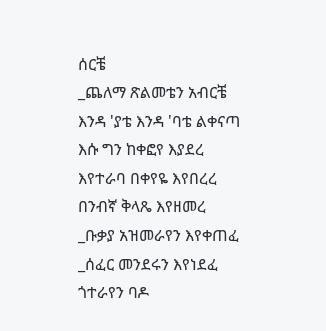ሰርቼ
_ጨለማ ጽልመቴን አብርቼ
እንዳ 'ያቴ እንዳ 'ባቴ ልቀናጣ
እሱ ግን ከቀፎየ እያደረ
እየተራባ በቀየዬ እየበረረ
በንብኛ ቅላጼ እየዘመረ
_ቡቃያ አዝመራየን እየቀጠፈ
_ሰፈር መንደሩን እየነደፈ
ጎተራየን ባዶ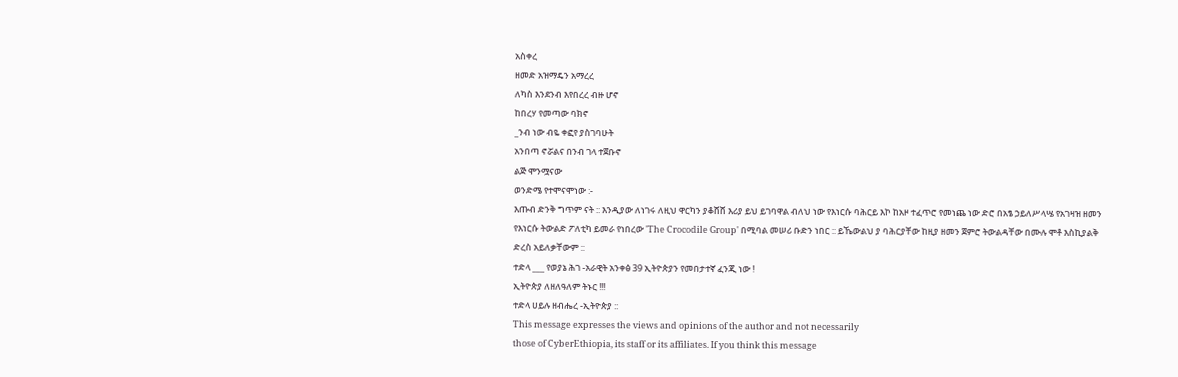አስቀረ
ዘመድ አዝማዴን አማረረ
ለካስ እንደንብ እየበረረ ብዙ ሆኖ
ከበረሃ የመጣው ባክኖ
_ንብ ነው ብዬ ቀፎየ ያስገባሁት
አንበጣ ኖሯልና በንብ ገላ ተጀቡኖ
ልጅ ሞንሟናው
ወንድሜ የተሞናሞነው :-
እጡብ ድንቅ ግጥም ናት :: እንዲያው ለነገሩ ለዚህ ዋርካን ያቆሸሸ እሪያ ይህ ይገባዋል ብለህ ነው የእነርሱ ባሕርይ እኮ ከአዞ ተፈጥሮ የመነጨ ነው ድሮ በአፄ ኃይለሥላሤ የአገዛዝ ዘመን የእነርሱ ትውልድ ፖለቲካ ይመራ የነበረው 'The Crocodile Group' በሚባል መሠሪ ቡድን ነበር :: ይኼውልህ ያ ባሕርያቸው ከዚያ ዘመን ጀምሮ ትውልዳቸው በሙሉ ሞቶ እስኪያልቅ ድረስ አይለቃቸውም ::
ተድላ ___ የወያኔ ሕገ -አራዊት አንቀፅ 39 ኢትዮጵያን የመበታተኛ ፈንጂ ነው !
ኢትዮጵያ ለዘለዓለም ትኑር !!!
ተድላ ሀይሉ ዘብሔረ -ኢትዮጵያ ::
This message expresses the views and opinions of the author and not necessarily
those of CyberEthiopia, its staff or its affiliates. If you think this message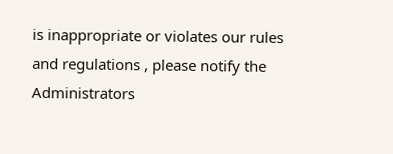is inappropriate or violates our rules and regulations , please notify the Administrators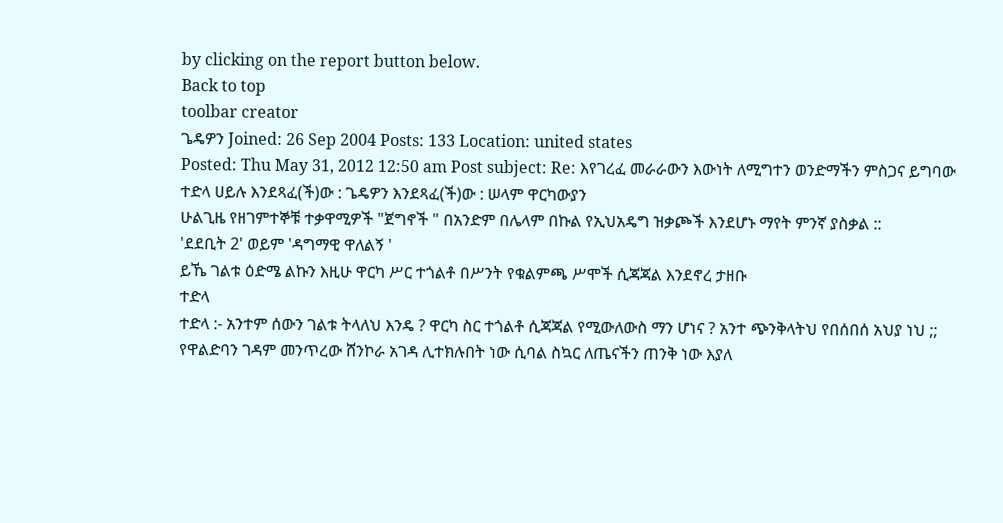by clicking on the report button below.
Back to top
toolbar creator
ጌዴዎን Joined: 26 Sep 2004 Posts: 133 Location: united states
Posted: Thu May 31, 2012 12:50 am Post subject: Re: እየገረፈ መራራውን እውነት ለሚግተን ወንድማችን ምስጋና ይግባው
ተድላ ሀይሉ እንደጻፈ(ች)ው : ጌዴዎን እንደጻፈ(ች)ው : ሠላም ዋርካውያን
ሁልጊዜ የዘገምተኞቹ ተቃዋሚዎች "ጀግኖች " በአንድም በሌላም በኩል የኢህአዴግ ዝቃጮች እንደሆኑ ማየት ምንኛ ያስቃል ::
'ደደቢት 2' ወይም 'ዳግማዊ ዋለልኝ '
ይኼ ገልቱ ዕድሜ ልኩን እዚሁ ዋርካ ሥር ተጎልቶ በሥንት የቁልምጫ ሥሞች ሲጃጃል እንደኖረ ታዘቡ
ተድላ
ተድላ :- አንተም ሰውን ገልቱ ትላለህ እንዴ ? ዋርካ ስር ተጎልቶ ሲጃጃል የሚውለውስ ማን ሆነና ? አንተ ጭንቅላትህ የበሰበሰ አህያ ነህ ;;
የዋልድባን ገዳም መንጥረው ሸንኮራ አገዳ ሊተክሉበት ነው ሲባል ስኳር ለጤናችን ጠንቅ ነው እያለ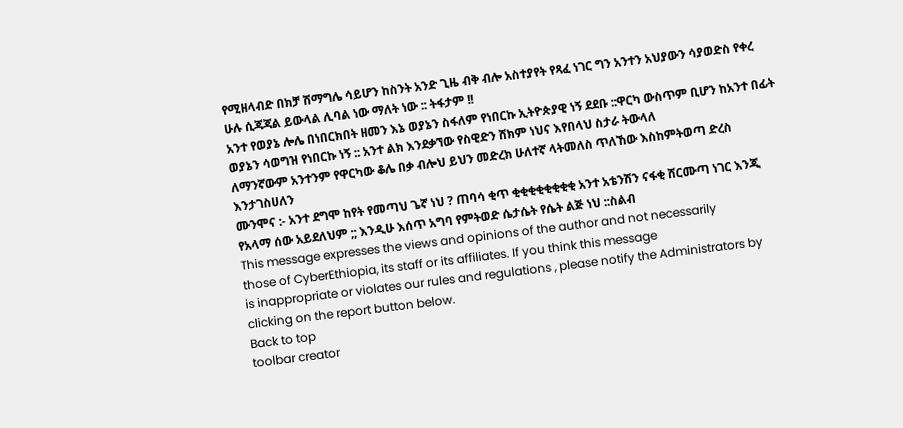የሚዘላብድ በክቻ ሽማግሌ ሳይሆን ከስንት አንድ ጊዜ ብቅ ብሎ አስተያየት የጻፈ ነገር ግን አንተን አህያውን ሳያወድስ የቀረ ሁሉ ሲጃጃል ይውላል ሊባል ነው ማለት ነው :: ትፋታም !!
አንተ የወያኔ ሎሌ በነበርክበት ዘመን እኔ ወያኔን ስፋለም የነበርኩ ኢትዮጵያዊ ነኝ ደደቡ ::ዋርካ ውስጥም ቢሆን ከአንተ በፊት ወያኔን ሳወግዝ የነበርኩ ነኝ :: አንተ ልክ እንደቃኘው የስዊድን ሸክም ነህና እየበላህ ስታራ ትውላለ
ለማንኛውም አንተንም የዋርካው ቆሌ በቃ ብሎህ ይህን መድረክ ሁለተኛ ላትመለስ ጥለኸው እስከምትወጣ ድረስ እንታገስሀለን
ሙንሞና :- አንተ ደግሞ ከየት የመጣህ ጌኛ ነህ ? ጠባሳ ቂጥ ቂቂቂቂቂቂቂቂ አንተ አቴንሽን ናፋቂ ሸርሙጣ ነገር እንጂ የአላማ ሰው አይደለህም ;; እንዲሁ እሰጥ አግባ የምትወድ ሴታሴት የሴት ልጅ ነህ ::ስልብ
This message expresses the views and opinions of the author and not necessarily
those of CyberEthiopia, its staff or its affiliates. If you think this message
is inappropriate or violates our rules and regulations , please notify the Administrators by clicking on the report button below.
Back to top
toolbar creator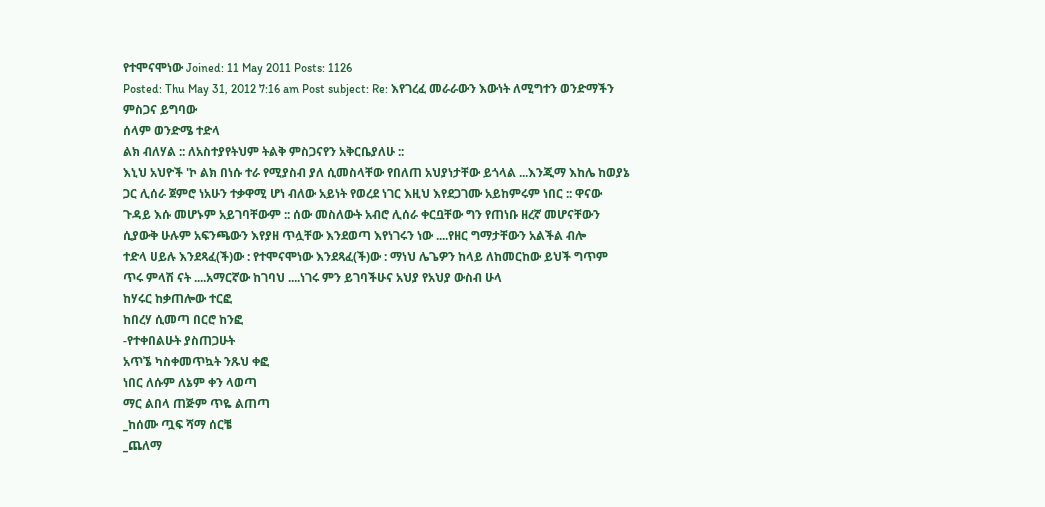የተሞናሞነው Joined: 11 May 2011 Posts: 1126
Posted: Thu May 31, 2012 7:16 am Post subject: Re: እየገረፈ መራራውን እውነት ለሚግተን ወንድማችን ምስጋና ይግባው
ሰላም ወንድሜ ተድላ
ልክ ብለሃል :: ለአስተያየትህም ትልቅ ምስጋናየን አቅርቤያለሁ ::
እኒህ አህዮች 'ኮ ልክ በነሱ ተራ የሚያስብ ያለ ሲመስላቸው የበለጠ አህያነታቸው ይጎላል ...እንጂማ እከሌ ከወያኔ ጋር ሊሰራ ጀምሮ ነአሁን ተቃዋሚ ሆነ ብለው አይነት የወረደ ነገር እዚህ እየደጋገሙ አይከምሩም ነበር :: ዋናው ጉዳይ እሱ መሆኑም አይገባቸውም :: ሰው መስለውት አብሮ ሊሰራ ቀርቧቸው ግን የጠነቡ ዘረኛ መሆናቸውን ሲያውቅ ሁሉም አፍንጫውን እየያዘ ጥሏቸው እንደወጣ እየነገሩን ነው ....የዘር ግማታቸውን አልችል ብሎ
ተድላ ሀይሉ እንደጻፈ(ች)ው : የተሞናሞነው እንደጻፈ(ች)ው : ማነህ ሌጌዎን ከላይ ለከመርከው ይህች ግጥም ጥሩ ምላሽ ናት ....አማርኛው ከገባህ ....ነገሩ ምን ይገባችሁና አህያ የአህያ ውስብ ሁላ
ከሃሩር ከቃጠሎው ተርፎ
ከበረሃ ሲመጣ በርሮ ከንፎ
-የተቀበልሁት ያስጠጋሁት
አጥኜ ካስቀመጥኳት ንጹህ ቀፎ
ነበር ለሱም ለኔም ቀን ላወጣ
ማር ልበላ ጠጅም ጥዬ ልጠጣ
_ከሰሙ ጧፍ ሻማ ሰርቼ
_ጨለማ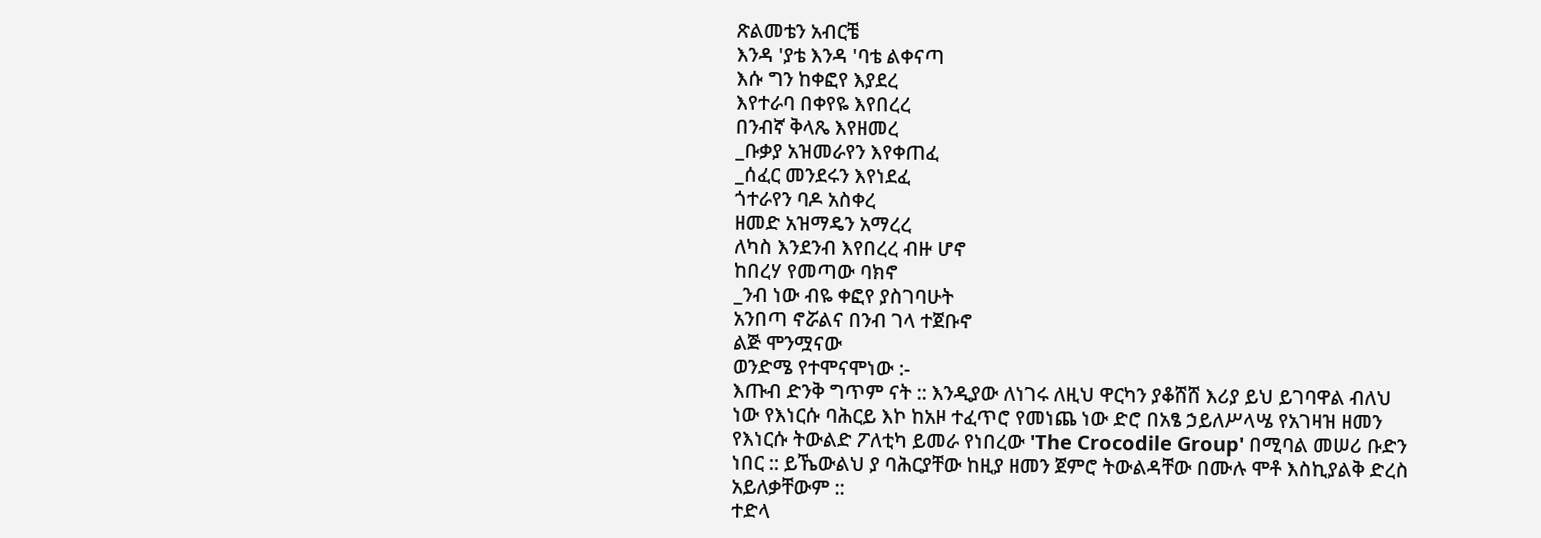ጽልመቴን አብርቼ
እንዳ 'ያቴ እንዳ 'ባቴ ልቀናጣ
እሱ ግን ከቀፎየ እያደረ
እየተራባ በቀየዬ እየበረረ
በንብኛ ቅላጼ እየዘመረ
_ቡቃያ አዝመራየን እየቀጠፈ
_ሰፈር መንደሩን እየነደፈ
ጎተራየን ባዶ አስቀረ
ዘመድ አዝማዴን አማረረ
ለካስ እንደንብ እየበረረ ብዙ ሆኖ
ከበረሃ የመጣው ባክኖ
_ንብ ነው ብዬ ቀፎየ ያስገባሁት
አንበጣ ኖሯልና በንብ ገላ ተጀቡኖ
ልጅ ሞንሟናው
ወንድሜ የተሞናሞነው :-
እጡብ ድንቅ ግጥም ናት :: እንዲያው ለነገሩ ለዚህ ዋርካን ያቆሸሸ እሪያ ይህ ይገባዋል ብለህ ነው የእነርሱ ባሕርይ እኮ ከአዞ ተፈጥሮ የመነጨ ነው ድሮ በአፄ ኃይለሥላሤ የአገዛዝ ዘመን የእነርሱ ትውልድ ፖለቲካ ይመራ የነበረው 'The Crocodile Group' በሚባል መሠሪ ቡድን ነበር :: ይኼውልህ ያ ባሕርያቸው ከዚያ ዘመን ጀምሮ ትውልዳቸው በሙሉ ሞቶ እስኪያልቅ ድረስ አይለቃቸውም ::
ተድላ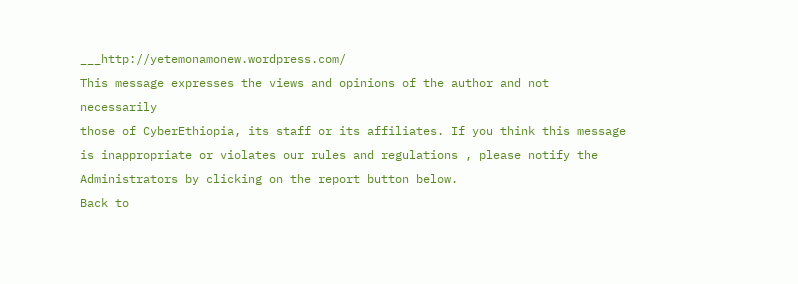___http://yetemonamonew.wordpress.com/
This message expresses the views and opinions of the author and not necessarily
those of CyberEthiopia, its staff or its affiliates. If you think this message
is inappropriate or violates our rules and regulations , please notify the Administrators by clicking on the report button below.
Back to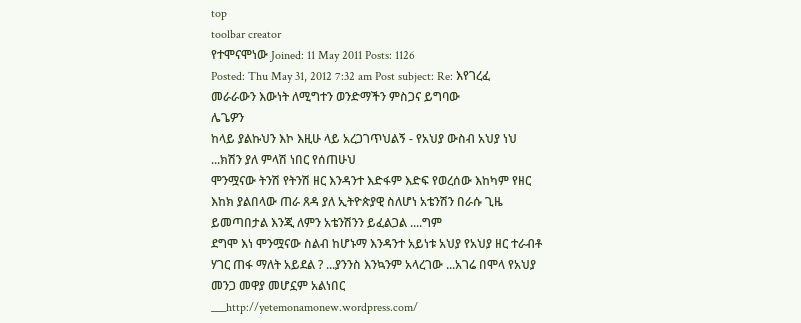top
toolbar creator
የተሞናሞነው Joined: 11 May 2011 Posts: 1126
Posted: Thu May 31, 2012 7:32 am Post subject: Re: እየገረፈ መራራውን እውነት ለሚግተን ወንድማችን ምስጋና ይግባው
ሌጌዎን
ከላይ ያልኩህን እኮ እዚሁ ላይ አረጋገጥህልኝ - የአህያ ውስብ አህያ ነህ ...ክሽን ያለ ምላሽ ነበር የሰጠሁህ
ሞንሟናው ትንሽ የትንሽ ዘር እንዳንተ እድፋም እድፍ የወረሰው እከካም የዘር እከክ ያልበላው ጠራ ጸዳ ያለ ኢትዮጵያዊ ስለሆነ አቴንሽን በራሱ ጊዜ ይመጣበታል እንጂ ለምን አቴንሽንን ይፈልጋል ....ግም
ደግሞ እነ ሞንሟናው ስልብ ከሆኑማ እንዳንተ አይነቱ አህያ የአህያ ዘር ተራብቶ ሃገር ጠፋ ማለት አይደል ? ...ያንንስ እንኳንም አላረገው ...አገሬ በሞላ የአህያ መንጋ መዋያ መሆኗም አልነበር ___http://yetemonamonew.wordpress.com/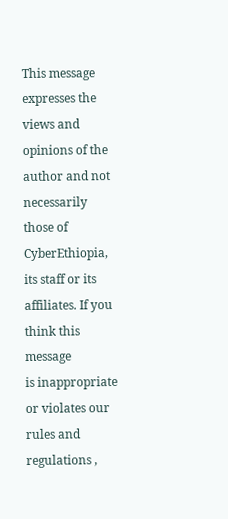This message expresses the views and opinions of the author and not necessarily
those of CyberEthiopia, its staff or its affiliates. If you think this message
is inappropriate or violates our rules and regulations ,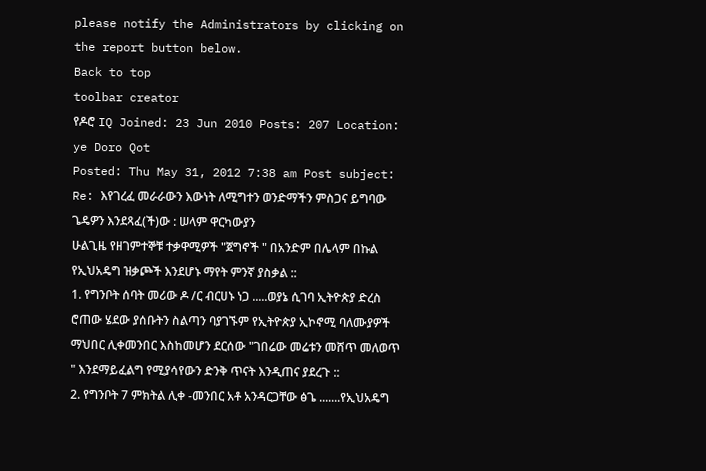please notify the Administrators by clicking on the report button below.
Back to top
toolbar creator
የዶሮ IQ Joined: 23 Jun 2010 Posts: 207 Location: ye Doro Qot
Posted: Thu May 31, 2012 7:38 am Post subject: Re: እየገረፈ መራራውን እውነት ለሚግተን ወንድማችን ምስጋና ይግባው
ጌዴዎን እንደጻፈ(ች)ው : ሠላም ዋርካውያን
ሁልጊዜ የዘገምተኞቹ ተቃዋሚዎች "ጀግኖች " በአንድም በሌላም በኩል የኢህአዴግ ዝቃጮች እንደሆኑ ማየት ምንኛ ያስቃል ::
1. የግንቦት ሰባት መሪው ዶ /ር ብርሀኑ ነጋ .....ወያኔ ሲገባ ኢትዮጵያ ድረስ ሮጠው ሄደው ያሰቡትን ስልጣን ባያገኙም የኢትዮጵያ ኢኮኖሚ ባለሙያዎች ማህበር ሊቀመንበር እስከመሆን ደርሰው "ገበሬው መሬቱን መሸጥ መለወጥ " እንደማይፈልግ የሚያሳየውን ድንቅ ጥናት እንዲጠና ያደረጉ ::
2. የግንቦት 7 ምክትል ሊቀ -መንበር አቶ አንዳርጋቸው ፅጌ .......የኢህአዴግ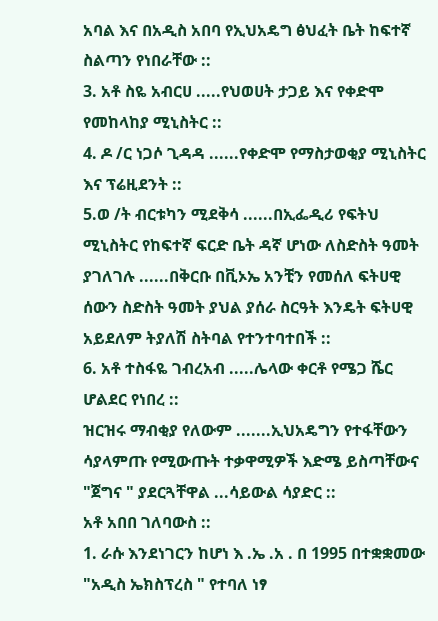አባል እና በአዲስ አበባ የኢህአዴግ ፅህፈት ቤት ከፍተኛ ስልጣን የነበራቸው ::
3. አቶ ስዬ አብርሀ .....የህወሀት ታጋይ እና የቀድሞ የመከላከያ ሚኒስትር ::
4. ዶ /ር ነጋሶ ጊዳዳ ......የቀድሞ የማስታወቂያ ሚኒስትር እና ፕሬዚደንት ::
5.ወ /ት ብርቱካን ሚደቅሳ ......በኢፌዲሪ የፍትህ ሚኒስትር የከፍተኛ ፍርድ ቤት ዳኛ ሆነው ለስድስት ዓመት ያገለገሉ ......በቅርቡ በቪኦኤ አንቺን የመሰለ ፍትሀዊ ሰውን ስድስት ዓመት ያህል ያሰራ ስርዓት እንዴት ፍትሀዊ አይደለም ትያለሽ ስትባል የተንተባተበች ::
6. አቶ ተስፋዬ ገብረአብ .....ሌላው ቀርቶ የሜጋ ሼር ሆልደር የነበረ ::
ዝርዝሩ ማብቂያ የለውም .......ኢህአዴግን የተፋቸውን ሳያላምጡ የሚውጡት ተቃዋሚዎች እድሜ ይስጣቸውና "ጀግና " ያደርጓቸዋል ...ሳይውል ሳያድር ::
አቶ አበበ ገለባውስ ::
1. ራሱ እንደነገርን ከሆነ እ .ኤ .አ . በ 1995 በተቋቋመው "አዲስ ኤክስፕረስ " የተባለ ነፃ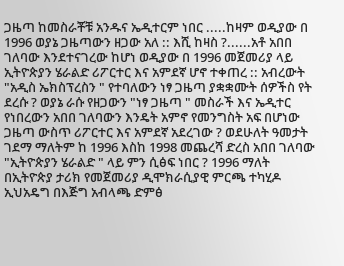ጋዜጣ ከመስራቾቹ አንዱና ኤዲተርም ነበር .....ከዛም ወዲያው በ 1996 ወያኔ ጋዜጣውን ዘጋው አለ :: እሺ ከዛስ ?......አቶ አበበ ገለባው እንደተናገረው ከሆነ ወዲያው በ 1996 መጀመሪያ ላይ ኢትዮጵያን ሄራልድ ሪፖርተር እና አምደኛ ሆኖ ተቀጠረ :: አብረውት "አዲስ ኤክስፕረስን " የተባለውን ነፃ ጋዜጣ ያቋቋሙት ሰዎችስ የት ደረሱ ? ወያኔ ራሱ የዘጋውን "ነፃ ጋዜጣ " መስራች እና ኤዲተር የነበረውን አበበ ገለባውን እንዴት አምኖ የመንግስት አፍ በሆነው ጋዜጣ ውስጥ ሪፖርተር እና አምደኛ አደረገው ? ወደሁለት ዓመታት ገደማ ማለትም ከ 1996 እስከ 1998 መጨረሻ ድረስ አበበ ገለባው "ኢትዮጵያን ሄራልድ " ላይ ምን ሲፅፍ ነበር ? 1996 ማለት በኢትዮጵያ ታሪክ የመጀመሪያ ዲሞክራሲያዊ ምርጫ ተካሂዶ ኢህአዴግ በእጅግ አብላጫ ድምፅ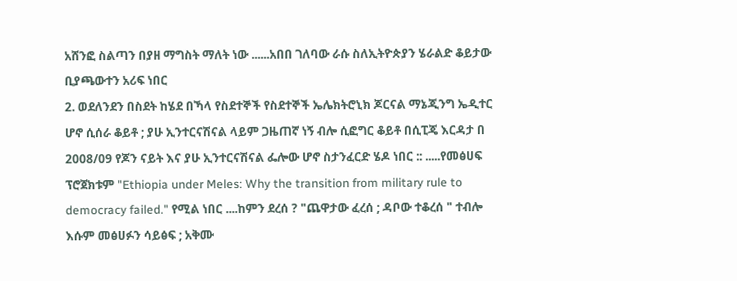አሸንፎ ስልጣን በያዘ ማግስት ማለት ነው ......አበበ ገለባው ራሱ ስለኢትዮጵያን ሄራልድ ቆይታው ቢያጫውተን አሪፍ ነበር
2. ወደለንደን በስደት ከሄደ በኻላ የስደተኞች የስደተኞች ኤሌክትሮኒክ ጆርናል ማኔጂንግ ኤዲተር ሆኖ ሲሰራ ቆይቶ ; ያሁ ኢንተርናሽናል ላይም ጋዜጠኛ ነኝ ብሎ ሲፎግር ቆይቶ በሲፒጄ እርዳታ በ 2008/09 የጆን ናይት እና ያሁ ኢንተርናሽናል ፌሎው ሆኖ ስታንፈርድ ሄዶ ነበር :: .....የመፅሀፍ ፕሮጀክቱም "Ethiopia under Meles: Why the transition from military rule to democracy failed." የሚል ነበር ....ከምን ደረሰ ? "ጨዋታው ፈረሰ ; ዳቦው ተቆረሰ " ተብሎ እሱም መፅሀፉን ሳይፅፍ ; አቅሙ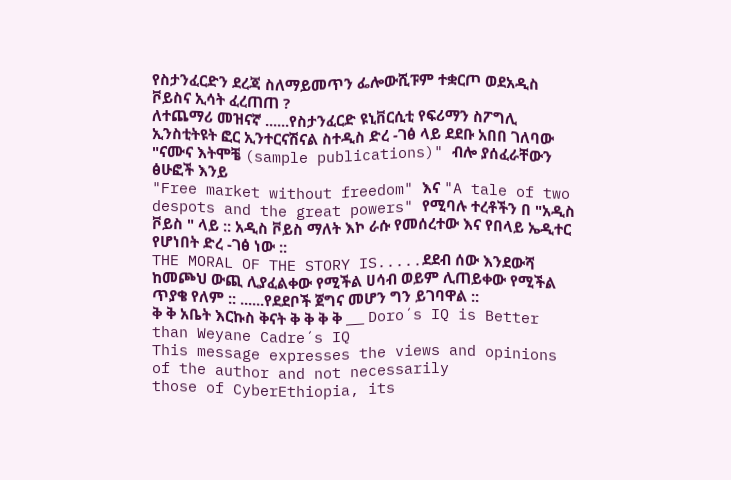የስታንፈርድን ደረጃ ስለማይመጥን ፌሎውሺፑም ተቋርጦ ወደአዲስ ቮይስና ኢሳት ፈረጠጠ ?
ለተጨማሪ መዝናኛ ......የስታንፈርድ ዩኒቨርሲቲ የፍሪማን ስፖግሊ ኢንስቲትዩት ፎር ኢንተርናሽናል ስተዲስ ድረ -ገፅ ላይ ደደቡ አበበ ገለባው "ናሙና እትሞቼ (sample publications)" ብሎ ያሰፈራቸውን ፅሁፎች እንይ
"Free market without freedom" እና "A tale of two despots and the great powers" የሚባሉ ተረቶችን በ "አዲስ ቮይስ " ላይ :: አዲስ ቮይስ ማለት እኮ ራሱ የመሰረተው እና የበላይ ኤዲተር የሆነበት ድረ -ገፅ ነው ::
THE MORAL OF THE STORY IS.....ደደብ ሰው እንደውሻ ከመጮህ ውጪ ሊያፈልቀው የሚችል ሀሳብ ወይም ሊጠይቀው የሚችል ጥያቄ የለም :: ......የደደቦች ጀግና መሆን ግን ይገባዋል ::
ቅ ቅ አቤት እርኩስ ቅናት ቅ ቅ ቅ ቅ ___ Doro´s IQ is Better than Weyane Cadre´s IQ
This message expresses the views and opinions of the author and not necessarily
those of CyberEthiopia, its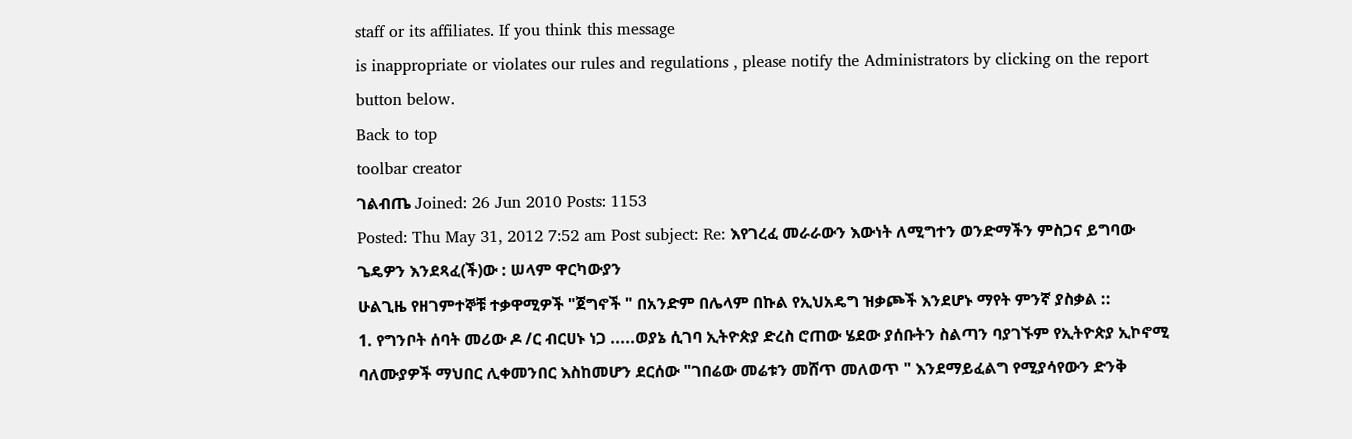staff or its affiliates. If you think this message
is inappropriate or violates our rules and regulations , please notify the Administrators by clicking on the report button below.
Back to top
toolbar creator
ገልብጤ Joined: 26 Jun 2010 Posts: 1153
Posted: Thu May 31, 2012 7:52 am Post subject: Re: እየገረፈ መራራውን እውነት ለሚግተን ወንድማችን ምስጋና ይግባው
ጌዴዎን እንደጻፈ(ች)ው : ሠላም ዋርካውያን
ሁልጊዜ የዘገምተኞቹ ተቃዋሚዎች "ጀግኖች " በአንድም በሌላም በኩል የኢህአዴግ ዝቃጮች እንደሆኑ ማየት ምንኛ ያስቃል ::
1. የግንቦት ሰባት መሪው ዶ /ር ብርሀኑ ነጋ .....ወያኔ ሲገባ ኢትዮጵያ ድረስ ሮጠው ሄደው ያሰቡትን ስልጣን ባያገኙም የኢትዮጵያ ኢኮኖሚ ባለሙያዎች ማህበር ሊቀመንበር እስከመሆን ደርሰው "ገበሬው መሬቱን መሸጥ መለወጥ " እንደማይፈልግ የሚያሳየውን ድንቅ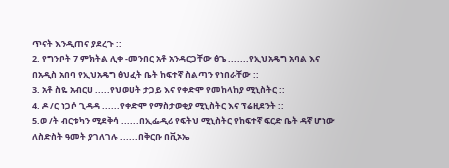ጥናት እንዲጠና ያደረጉ ::
2. የግንቦት 7 ምክትል ሊቀ -መንበር አቶ አንዳርጋቸው ፅጌ .......የኢህአዴግ አባል እና በአዲስ አበባ የኢህአዴግ ፅህፈት ቤት ከፍተኛ ስልጣን የነበራቸው ::
3. አቶ ስዬ አብርሀ .....የህወሀት ታጋይ እና የቀድሞ የመከላከያ ሚኒስትር ::
4. ዶ /ር ነጋሶ ጊዳዳ ......የቀድሞ የማስታወቂያ ሚኒስትር እና ፕሬዚደንት ::
5.ወ /ት ብርቱካን ሚደቅሳ ......በኢፌዲሪ የፍትህ ሚኒስትር የከፍተኛ ፍርድ ቤት ዳኛ ሆነው ለስድስት ዓመት ያገለገሉ ......በቅርቡ በቪኦኤ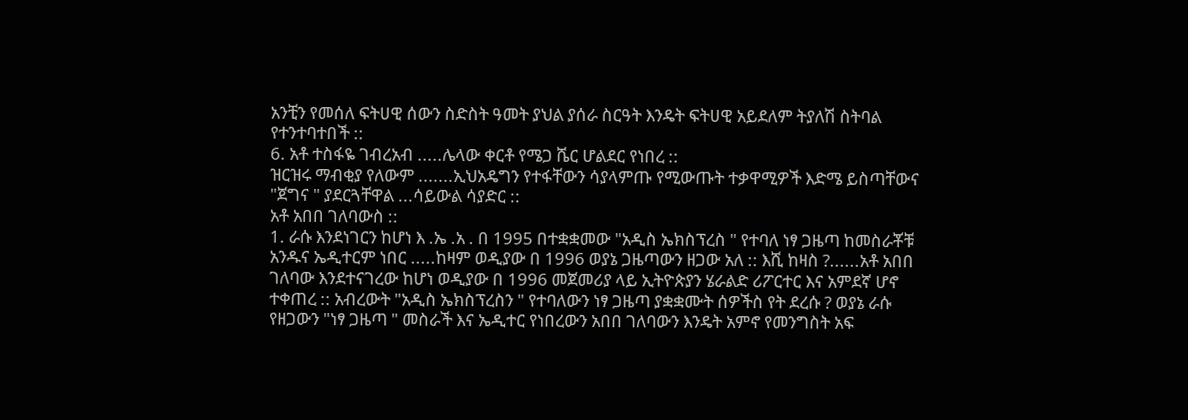አንቺን የመሰለ ፍትሀዊ ሰውን ስድስት ዓመት ያህል ያሰራ ስርዓት እንዴት ፍትሀዊ አይደለም ትያለሽ ስትባል የተንተባተበች ::
6. አቶ ተስፋዬ ገብረአብ .....ሌላው ቀርቶ የሜጋ ሼር ሆልደር የነበረ ::
ዝርዝሩ ማብቂያ የለውም .......ኢህአዴግን የተፋቸውን ሳያላምጡ የሚውጡት ተቃዋሚዎች እድሜ ይስጣቸውና "ጀግና " ያደርጓቸዋል ...ሳይውል ሳያድር ::
አቶ አበበ ገለባውስ ::
1. ራሱ እንደነገርን ከሆነ እ .ኤ .አ . በ 1995 በተቋቋመው "አዲስ ኤክስፕረስ " የተባለ ነፃ ጋዜጣ ከመስራቾቹ አንዱና ኤዲተርም ነበር .....ከዛም ወዲያው በ 1996 ወያኔ ጋዜጣውን ዘጋው አለ :: እሺ ከዛስ ?......አቶ አበበ ገለባው እንደተናገረው ከሆነ ወዲያው በ 1996 መጀመሪያ ላይ ኢትዮጵያን ሄራልድ ሪፖርተር እና አምደኛ ሆኖ ተቀጠረ :: አብረውት "አዲስ ኤክስፕረስን " የተባለውን ነፃ ጋዜጣ ያቋቋሙት ሰዎችስ የት ደረሱ ? ወያኔ ራሱ የዘጋውን "ነፃ ጋዜጣ " መስራች እና ኤዲተር የነበረውን አበበ ገለባውን እንዴት አምኖ የመንግስት አፍ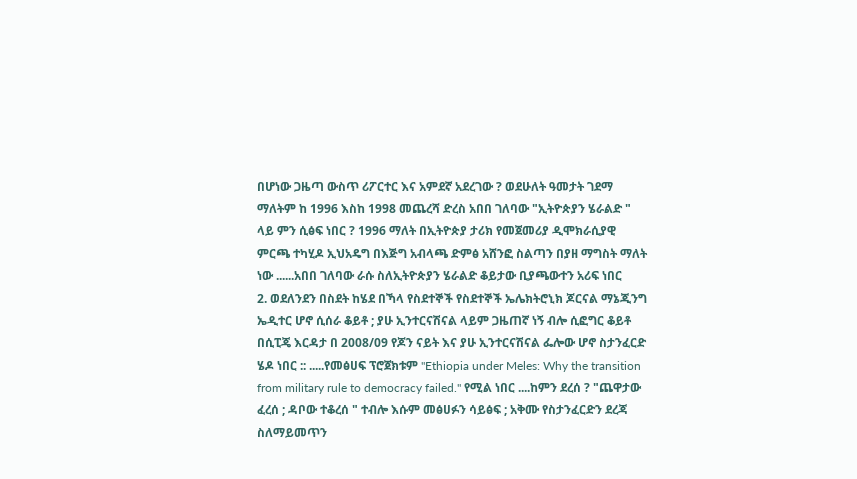በሆነው ጋዜጣ ውስጥ ሪፖርተር እና አምደኛ አደረገው ? ወደሁለት ዓመታት ገደማ ማለትም ከ 1996 እስከ 1998 መጨረሻ ድረስ አበበ ገለባው "ኢትዮጵያን ሄራልድ " ላይ ምን ሲፅፍ ነበር ? 1996 ማለት በኢትዮጵያ ታሪክ የመጀመሪያ ዲሞክራሲያዊ ምርጫ ተካሂዶ ኢህአዴግ በእጅግ አብላጫ ድምፅ አሸንፎ ስልጣን በያዘ ማግስት ማለት ነው ......አበበ ገለባው ራሱ ስለኢትዮጵያን ሄራልድ ቆይታው ቢያጫውተን አሪፍ ነበር
2. ወደለንደን በስደት ከሄደ በኻላ የስደተኞች የስደተኞች ኤሌክትሮኒክ ጆርናል ማኔጂንግ ኤዲተር ሆኖ ሲሰራ ቆይቶ ; ያሁ ኢንተርናሽናል ላይም ጋዜጠኛ ነኝ ብሎ ሲፎግር ቆይቶ በሲፒጄ እርዳታ በ 2008/09 የጆን ናይት እና ያሁ ኢንተርናሽናል ፌሎው ሆኖ ስታንፈርድ ሄዶ ነበር :: .....የመፅሀፍ ፕሮጀክቱም "Ethiopia under Meles: Why the transition from military rule to democracy failed." የሚል ነበር ....ከምን ደረሰ ? "ጨዋታው ፈረሰ ; ዳቦው ተቆረሰ " ተብሎ እሱም መፅሀፉን ሳይፅፍ ; አቅሙ የስታንፈርድን ደረጃ ስለማይመጥን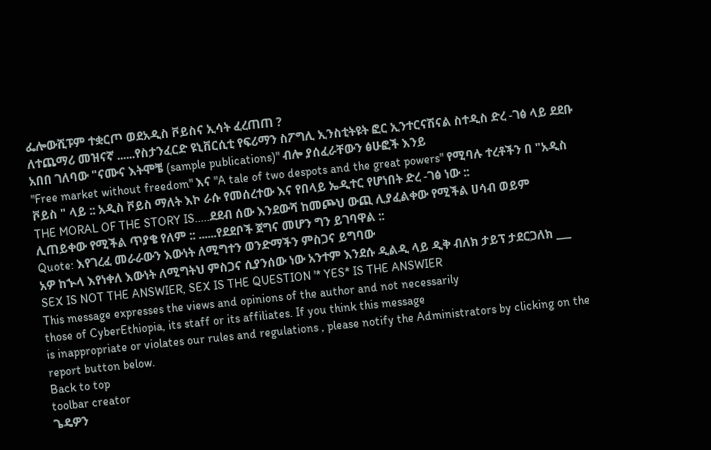ፌሎውሺፑም ተቋርጦ ወደአዲስ ቮይስና ኢሳት ፈረጠጠ ?
ለተጨማሪ መዝናኛ ......የስታንፈርድ ዩኒቨርሲቲ የፍሪማን ስፖግሊ ኢንስቲትዩት ፎር ኢንተርናሽናል ስተዲስ ድረ -ገፅ ላይ ደደቡ አበበ ገለባው "ናሙና እትሞቼ (sample publications)" ብሎ ያሰፈራቸውን ፅሁፎች እንይ
"Free market without freedom" እና "A tale of two despots and the great powers" የሚባሉ ተረቶችን በ "አዲስ ቮይስ " ላይ :: አዲስ ቮይስ ማለት እኮ ራሱ የመሰረተው እና የበላይ ኤዲተር የሆነበት ድረ -ገፅ ነው ::
THE MORAL OF THE STORY IS.....ደደብ ሰው እንደውሻ ከመጮህ ውጪ ሊያፈልቀው የሚችል ሀሳብ ወይም ሊጠይቀው የሚችል ጥያቄ የለም :: ......የደደቦች ጀግና መሆን ግን ይገባዋል ::
Quote: እየገረፈ መራራውን እውነት ለሚግተን ወንድማችን ምስጋና ይግባው
አዎ ከኍላ እየነቀለ እውነት ለሚግትህ ምስጋና ሲያንሰው ነው አንተም እንደሱ ዲልዲ ላይ ዲቅ ብለክ ታይፕ ታደርጋለክ ___ SEX IS NOT THE ANSWIER, SEX IS THE QUESTION '* YES* IS THE ANSWIER
This message expresses the views and opinions of the author and not necessarily
those of CyberEthiopia, its staff or its affiliates. If you think this message
is inappropriate or violates our rules and regulations , please notify the Administrators by clicking on the report button below.
Back to top
toolbar creator
ጌዴዎን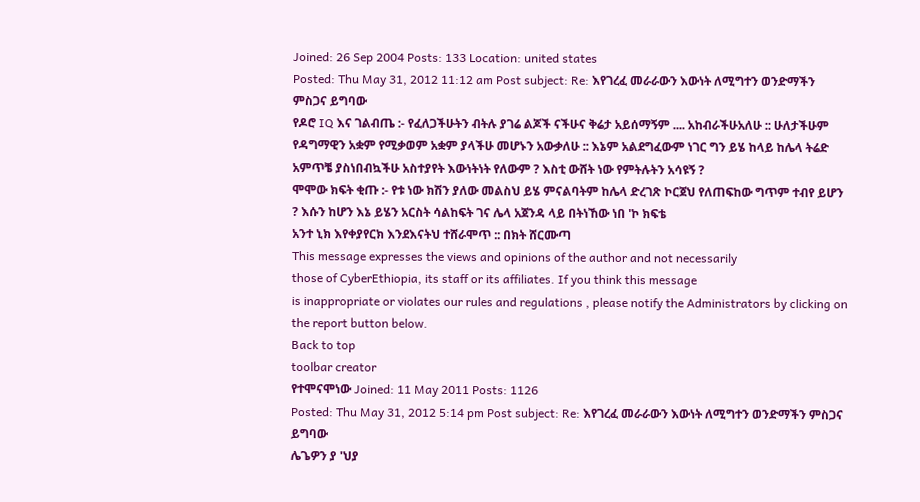Joined: 26 Sep 2004 Posts: 133 Location: united states
Posted: Thu May 31, 2012 11:12 am Post subject: Re: እየገረፈ መራራውን እውነት ለሚግተን ወንድማችን ምስጋና ይግባው
የዶሮ IQ እና ገልብጤ :- የፈለጋችሁትን ብትሉ ያገሬ ልጆች ናችሁና ቅሬታ አይሰማኝም .... አከብራችሁአለሁ :: ሁለታችሁም የዳግማዊን አቋም የሚቃወም አቋም ያላችሁ መሆኑን አውቃለሁ :: እኔም አልደግፈውም ነገር ግን ይሄ ከላይ ከሌላ ትሬድ አምጥቼ ያስነበብኳችሁ አስተያየት እውነትነት የለውም ? እስቲ ውሸት ነው የምትሉትን አሳዩኝ ?
ሞሞው ክፍት ቂጡ :- የቱ ነው ክሽን ያለው መልስህ ይሄ ምናልባትም ከሌላ ድረገጽ ኮርጀህ የለጠፍከው ግጥም ተብየ ይሆን ? እሱን ከሆን እኔ ይሄን አርስት ሳልከፍት ገና ሌላ አጀንዳ ላይ በትነኸው ነበ 'ኮ ክፍቴ
አንተ ኒክ እየቀያየርክ እንደእናትህ ተሸራሞጥ :: በክት ሸርሙጣ
This message expresses the views and opinions of the author and not necessarily
those of CyberEthiopia, its staff or its affiliates. If you think this message
is inappropriate or violates our rules and regulations , please notify the Administrators by clicking on the report button below.
Back to top
toolbar creator
የተሞናሞነው Joined: 11 May 2011 Posts: 1126
Posted: Thu May 31, 2012 5:14 pm Post subject: Re: እየገረፈ መራራውን እውነት ለሚግተን ወንድማችን ምስጋና ይግባው
ሌጌዎን ያ 'ህያ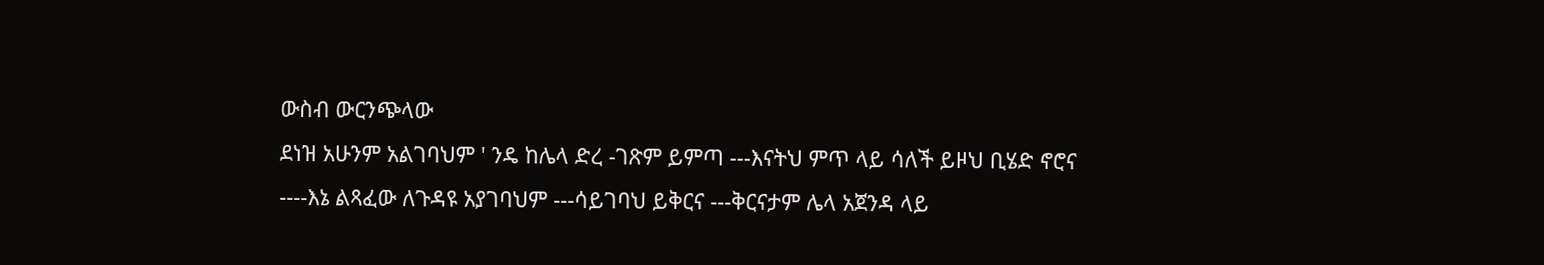ውስብ ውርንጭላው
ደነዝ አሁንም አልገባህም ' ንዴ ከሌላ ድረ -ገጽም ይምጣ ---እናትህ ምጥ ላይ ሳለች ይዞህ ቢሄድ ኖሮና ----እኔ ልጻፈው ለጉዳዩ አያገባህም ---ሳይገባህ ይቅርና ---ቅርናታም ሌላ አጀንዳ ላይ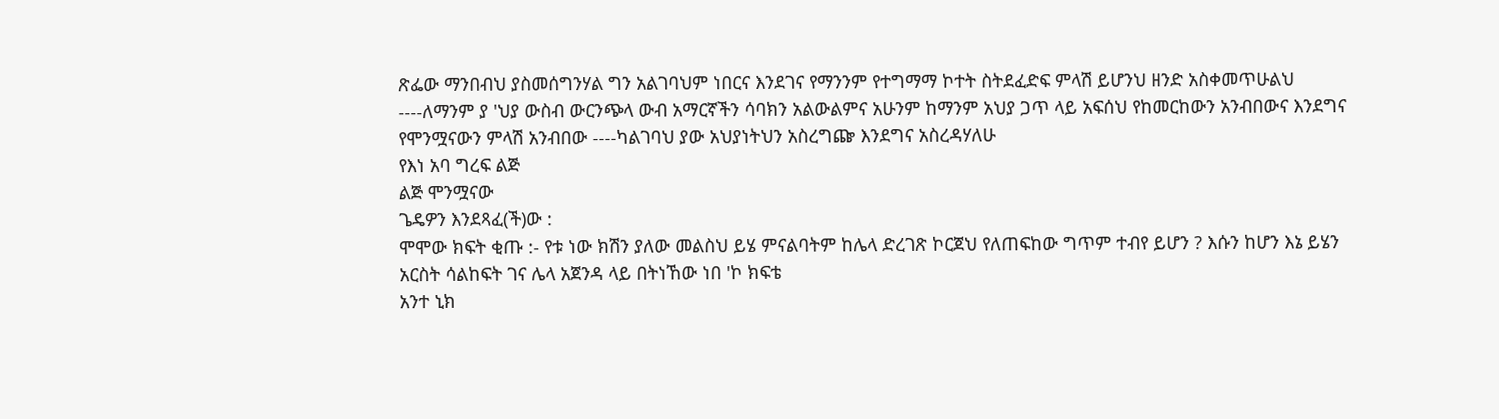ጽፌው ማንበብህ ያስመሰግንሃል ግን አልገባህም ነበርና እንደገና የማንንም የተግማማ ኮተት ስትደፈድፍ ምላሽ ይሆንህ ዘንድ አስቀመጥሁልህ ----ለማንም ያ 'ህያ ውስብ ውርንጭላ ውብ አማርኛችን ሳባክን አልውልምና አሁንም ከማንም አህያ ጋጥ ላይ አፍሰህ የከመርከውን አንብበውና እንደግና የሞንሟናውን ምላሽ አንብበው ----ካልገባህ ያው አህያነትህን አስረግጬ እንደግና አስረዳሃለሁ
የእነ አባ ግረፍ ልጅ
ልጅ ሞንሟናው
ጌዴዎን እንደጻፈ(ች)ው :
ሞሞው ክፍት ቂጡ :- የቱ ነው ክሽን ያለው መልስህ ይሄ ምናልባትም ከሌላ ድረገጽ ኮርጀህ የለጠፍከው ግጥም ተብየ ይሆን ? እሱን ከሆን እኔ ይሄን አርስት ሳልከፍት ገና ሌላ አጀንዳ ላይ በትነኸው ነበ 'ኮ ክፍቴ
አንተ ኒክ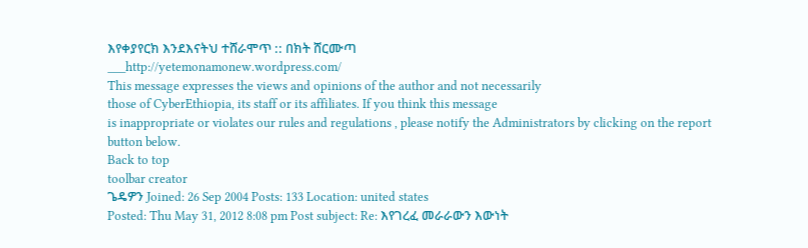እየቀያየርክ እንደእናትህ ተሸራሞጥ :: በክት ሸርሙጣ
___http://yetemonamonew.wordpress.com/
This message expresses the views and opinions of the author and not necessarily
those of CyberEthiopia, its staff or its affiliates. If you think this message
is inappropriate or violates our rules and regulations , please notify the Administrators by clicking on the report button below.
Back to top
toolbar creator
ጌዴዎን Joined: 26 Sep 2004 Posts: 133 Location: united states
Posted: Thu May 31, 2012 8:08 pm Post subject: Re: እየገረፈ መራራውን እውነት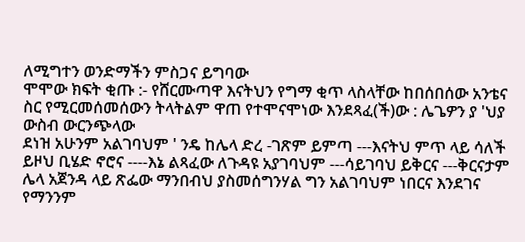ለሚግተን ወንድማችን ምስጋና ይግባው
ሞሞው ክፍት ቂጡ :- የሸርሙጣዋ እናትህን የግማ ቂጥ ላስላቸው ከበሰበሰው አንቴና ስር የሚርመሰመሰውን ትላትልም ዋጠ የተሞናሞነው እንደጻፈ(ች)ው : ሌጌዎን ያ 'ህያ ውስብ ውርንጭላው
ደነዝ አሁንም አልገባህም ' ንዴ ከሌላ ድረ -ገጽም ይምጣ ---እናትህ ምጥ ላይ ሳለች ይዞህ ቢሄድ ኖሮና ----እኔ ልጻፈው ለጉዳዩ አያገባህም ---ሳይገባህ ይቅርና ---ቅርናታም ሌላ አጀንዳ ላይ ጽፌው ማንበብህ ያስመሰግንሃል ግን አልገባህም ነበርና እንደገና የማንንም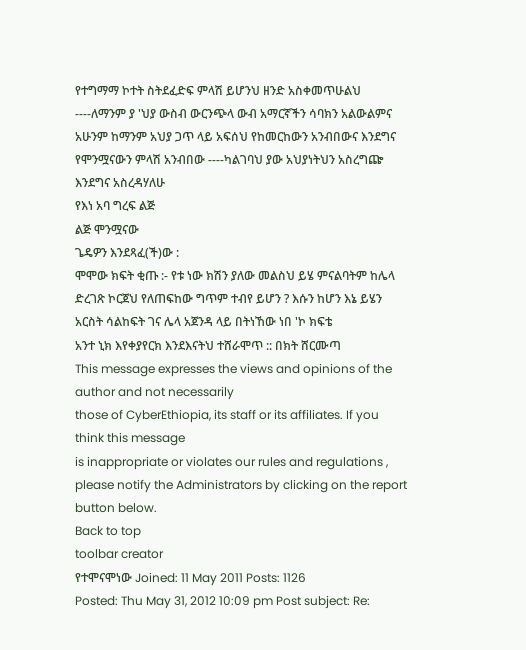የተግማማ ኮተት ስትደፈድፍ ምላሽ ይሆንህ ዘንድ አስቀመጥሁልህ ----ለማንም ያ 'ህያ ውስብ ውርንጭላ ውብ አማርኛችን ሳባክን አልውልምና አሁንም ከማንም አህያ ጋጥ ላይ አፍሰህ የከመርከውን አንብበውና እንደግና የሞንሟናውን ምላሽ አንብበው ----ካልገባህ ያው አህያነትህን አስረግጬ እንደግና አስረዳሃለሁ
የእነ አባ ግረፍ ልጅ
ልጅ ሞንሟናው
ጌዴዎን እንደጻፈ(ች)ው :
ሞሞው ክፍት ቂጡ :- የቱ ነው ክሽን ያለው መልስህ ይሄ ምናልባትም ከሌላ ድረገጽ ኮርጀህ የለጠፍከው ግጥም ተብየ ይሆን ? እሱን ከሆን እኔ ይሄን አርስት ሳልከፍት ገና ሌላ አጀንዳ ላይ በትነኸው ነበ 'ኮ ክፍቴ
አንተ ኒክ እየቀያየርክ እንደእናትህ ተሸራሞጥ :: በክት ሸርሙጣ
This message expresses the views and opinions of the author and not necessarily
those of CyberEthiopia, its staff or its affiliates. If you think this message
is inappropriate or violates our rules and regulations , please notify the Administrators by clicking on the report button below.
Back to top
toolbar creator
የተሞናሞነው Joined: 11 May 2011 Posts: 1126
Posted: Thu May 31, 2012 10:09 pm Post subject: Re: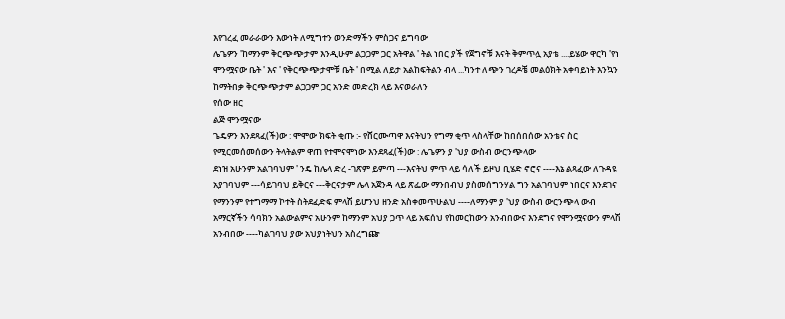እየገረፈ መራራውን እውነት ለሚግተን ወንድማችን ምስጋና ይግባው
ሌጌዎን 'ከማንም ቅርጭጭታም እንዲሁም ልጋጋም ጋር አትዋል ' ትል ነበር ያች የጀግኖቹ እናት ቅምጥሏ አያቴ ....ይሄው ዋርካ 'የነ ሞንሟናው ቤት ' እና ' የቅርጭጭታሞቹ ቤት ' በሚል ለይታ አልከፍትልን ብላ ...ካንተ ለጭን ገረዶቼ መልዕክት አቀባይነት እንኳን ከማትበቃ ቅርጭጭታም ልጋጋም ጋር አንድ መድረክ ላይ እናወራለን
የሰው ዘር
ልጅ ሞንሟናው
ጌዴዎን እንደጻፈ(ች)ው : ሞሞው ክፍት ቂጡ :- የሸርሙጣዋ እናትህን የግማ ቂጥ ላስላቸው ከበሰበሰው አንቴና ስር የሚርመሰመሰውን ትላትልም ዋጠ የተሞናሞነው እንደጻፈ(ች)ው : ሌጌዎን ያ 'ህያ ውስብ ውርንጭላው
ደነዝ አሁንም አልገባህም ' ንዴ ከሌላ ድረ -ገጽም ይምጣ ---እናትህ ምጥ ላይ ሳለች ይዞህ ቢሄድ ኖሮና ----እኔ ልጻፈው ለጉዳዩ አያገባህም ---ሳይገባህ ይቅርና ---ቅርናታም ሌላ አጀንዳ ላይ ጽፌው ማንበብህ ያስመሰግንሃል ግን አልገባህም ነበርና እንደገና የማንንም የተግማማ ኮተት ስትደፈድፍ ምላሽ ይሆንህ ዘንድ አስቀመጥሁልህ ----ለማንም ያ 'ህያ ውስብ ውርንጭላ ውብ አማርኛችን ሳባክን አልውልምና አሁንም ከማንም አህያ ጋጥ ላይ አፍሰህ የከመርከውን አንብበውና እንደግና የሞንሟናውን ምላሽ አንብበው ----ካልገባህ ያው አህያነትህን አስረግጬ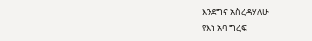እንደግና አስረዳሃለሁ
የእነ አባ ግረፍ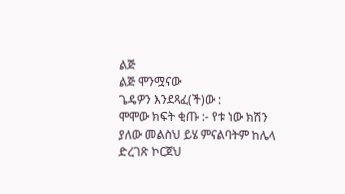ልጅ
ልጅ ሞንሟናው
ጌዴዎን እንደጻፈ(ች)ው :
ሞሞው ክፍት ቂጡ :- የቱ ነው ክሽን ያለው መልስህ ይሄ ምናልባትም ከሌላ ድረገጽ ኮርጀህ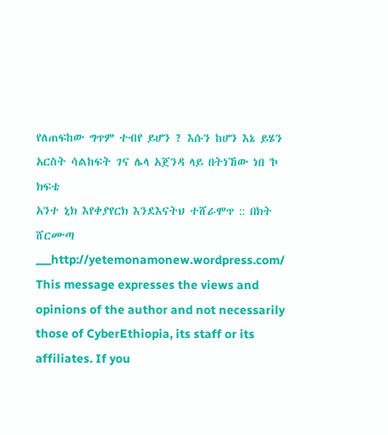የለጠፍከው ግጥም ተብየ ይሆን ? እሱን ከሆን እኔ ይሄን አርስት ሳልከፍት ገና ሌላ አጀንዳ ላይ በትነኸው ነበ 'ኮ ክፍቴ
አንተ ኒክ እየቀያየርክ እንደእናትህ ተሸራሞጥ :: በክት ሸርሙጣ
___http://yetemonamonew.wordpress.com/
This message expresses the views and opinions of the author and not necessarily
those of CyberEthiopia, its staff or its affiliates. If you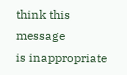think this message
is inappropriate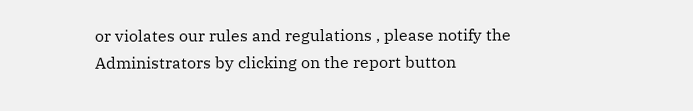or violates our rules and regulations , please notify the Administrators by clicking on the report button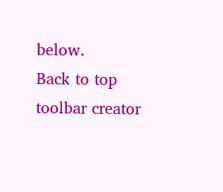below.
Back to top
toolbar creator